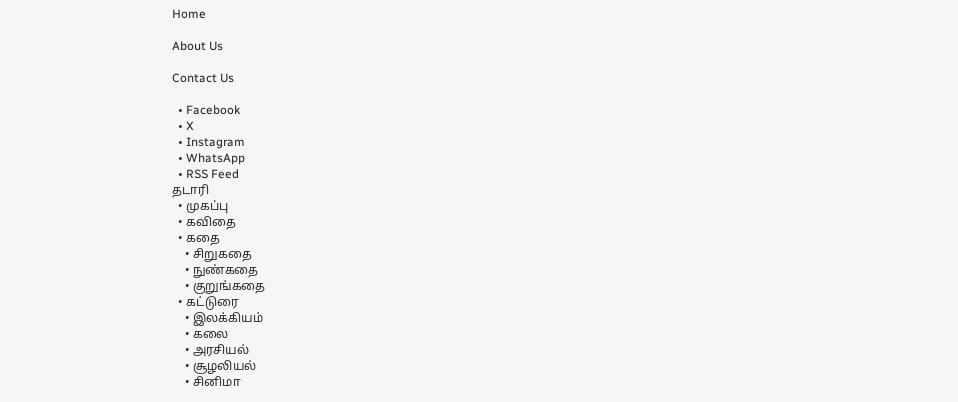Home

About Us

Contact Us

  • Facebook
  • X
  • Instagram
  • WhatsApp
  • RSS Feed
தடாரி
  • முகப்பு
  • கவிதை
  • கதை
    • சிறுகதை
    • நுண்கதை
    • குறுங்கதை
  • கட்டுரை
    • இலக்கியம்
    • கலை
    • அரசியல்
    • சூழலியல்
    • சினிமா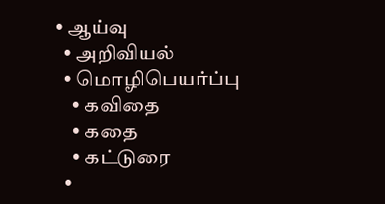• ஆய்வு
  • அறிவியல்
  • மொழிபெயர்ப்பு
    • கவிதை
    • கதை
    • கட்டுரை
  •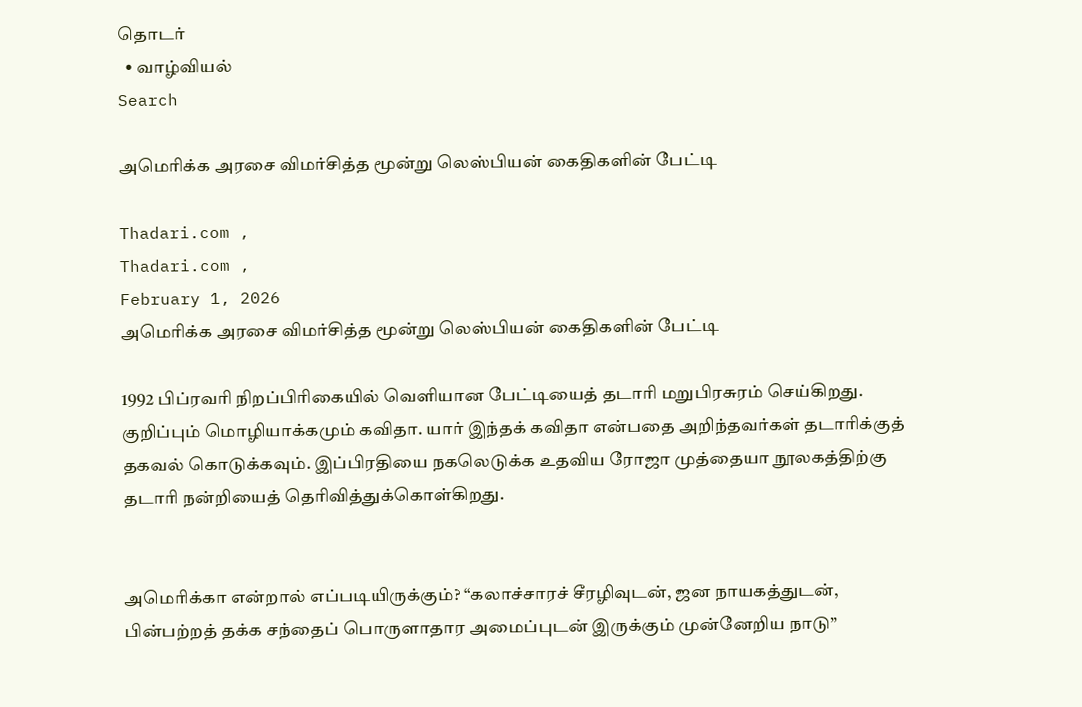தொடர்
  • வாழ்வியல்
Search

அமெரிக்க அரசை விமர்சித்த மூன்று லெஸ்பியன் கைதிகளின் பேட்டி

Thadari.com ,
Thadari.com ,
February 1, 2026
அமெரிக்க அரசை விமர்சித்த மூன்று லெஸ்பியன் கைதிகளின் பேட்டி

1992 பிப்ரவரி நிறப்பிரிகையில் வெளியான பேட்டியைத் தடாரி மறுபிரசுரம் செய்கிறது.
குறிப்பும் மொழியாக்கமும் கவிதா. யார் இந்தக் கவிதா என்பதை அறிந்தவர்கள் தடாரிக்குத் தகவல் கொடுக்கவும். இப்பிரதியை நகலெடுக்க உதவிய ரோஜா முத்தையா நூலகத்திற்கு தடாரி நன்றியைத் தெரிவித்துக்கொள்கிறது.


அமெரிக்கா என்றால் எப்படியிருக்கும்? “கலாச்சாரச் சீரழிவுடன், ஜன நாயகத்துடன், பின்பற்றத் தக்க சந்தைப் பொருளாதார அமைப்புடன் இருக்கும் முன்னேறிய நாடு”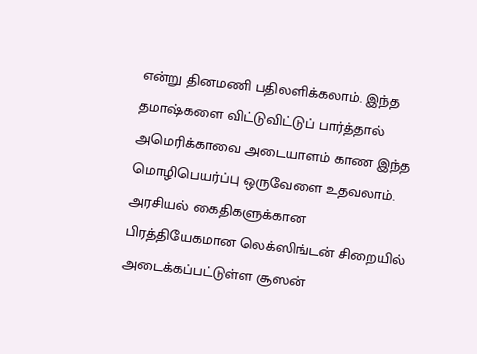என்று தினமணி பதிலளிக்கலாம். இந்த தமாஷ்களை விட்டுவிட்டுப் பார்த்தால் அமெரிக்காவை அடையாளம் காண இந்த மொழிபெயர்ப்பு ஒருவேளை உதவலாம். அரசியல் கைதிகளுக்கான பிரத்தியேகமான லெக்ஸிங்டன் சிறையில் அடைக்கப்பட்டுள்ள சூஸன்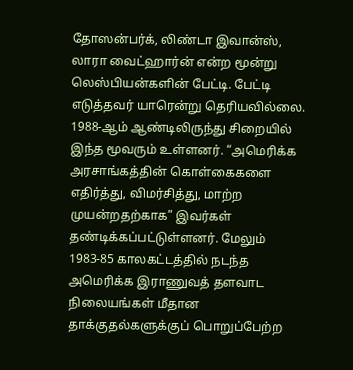தோஸன்பர்க், லிண்டா இவான்ஸ், லாரா வைட்ஹார்ன் என்ற மூன்று லெஸ்பியன்களின் பேட்டி. பேட்டி எடுத்தவர் யாரென்று தெரியவில்லை.
1988-ஆம் ஆண்டிலிருந்து சிறையில் இந்த மூவரும் உள்ளனர். “அமெரிக்க அரசாங்கத்தின் கொள்கைகளை எதிர்த்து, விமர்சித்து, மாற்ற முயன்றதற்காக” இவர்கள் தண்டிக்கப்பட்டுள்ளனர். மேலும் 1983-85 காலகட்டத்தில் நடந்த அமெரிக்க இராணுவத் தளவாட நிலையங்கள் மீதான தாக்குதல்களுக்குப் பொறுப்பேற்ற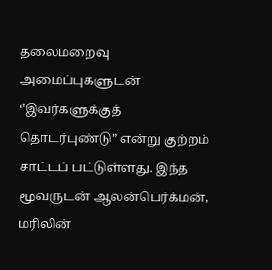தலைமறைவு அமைப்புகளுடன் ‘’இவர்களுக்குத் தொடர்புண்டு” என்று குற்றம் சாட்டப் பட்டுள்ளது. இந்த மூவருடன் ஆலன்பெர்க்மன், மரிலின்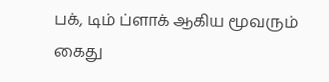பக், டிம் ப்ளாக் ஆகிய மூவரும் கைது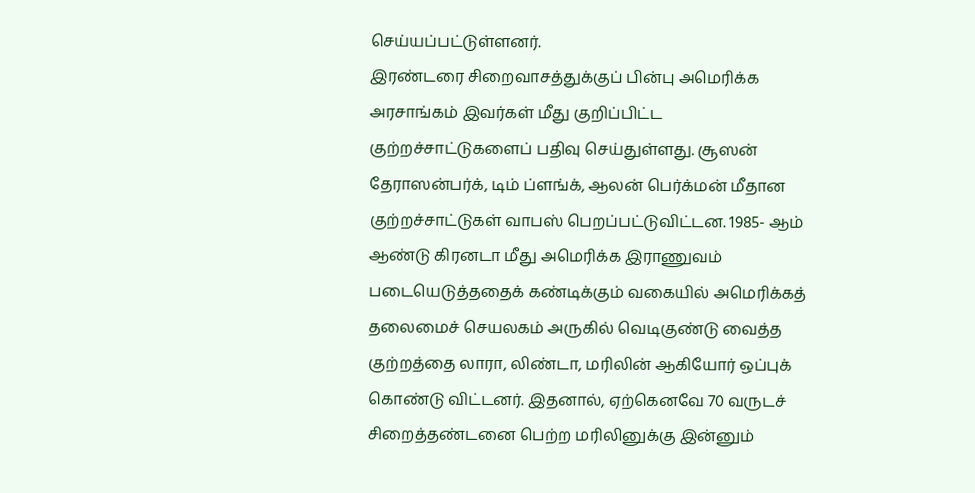செய்யப்பட்டுள்ளனர்.
இரண்டரை சிறைவாசத்துக்குப் பின்பு அமெரிக்க அரசாங்கம் இவர்கள் மீது குறிப்பிட்ட குற்றச்சாட்டுகளைப் பதிவு செய்துள்ளது. சூஸன் தேராஸன்பர்க், டிம் ப்ளங்க், ஆலன் பெர்க்மன் மீதான குற்றச்சாட்டுகள் வாபஸ் பெறப்பட்டுவிட்டன. 1985- ஆம் ஆண்டு கிரனடா மீது அமெரிக்க இராணுவம் படையெடுத்ததைக் கண்டிக்கும் வகையில் அமெரிக்கத் தலைமைச் செயலகம் அருகில் வெடிகுண்டு வைத்த குற்றத்தை லாரா, லிண்டா, மரிலின் ஆகியோர் ஒப்புக் கொண்டு விட்டனர். இதனால், ஏற்கெனவே 70 வருடச் சிறைத்தண்டனை பெற்ற மரிலினுக்கு இன்னும்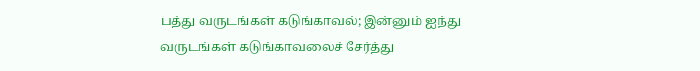பத்து வருடங்கள் கடுங்காவல்; இன்னும் ஐந்து வருடங்கள் கடுங்காவலைச் சேர்த்து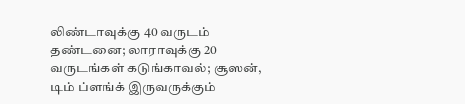லிண்டாவுக்கு 40 வருடம் தண்டனை; லாராவுக்கு 20 வருடங்கள் கடுங்காவல்; சூஸன், டிம் ப்ளங்க் இருவருக்கும்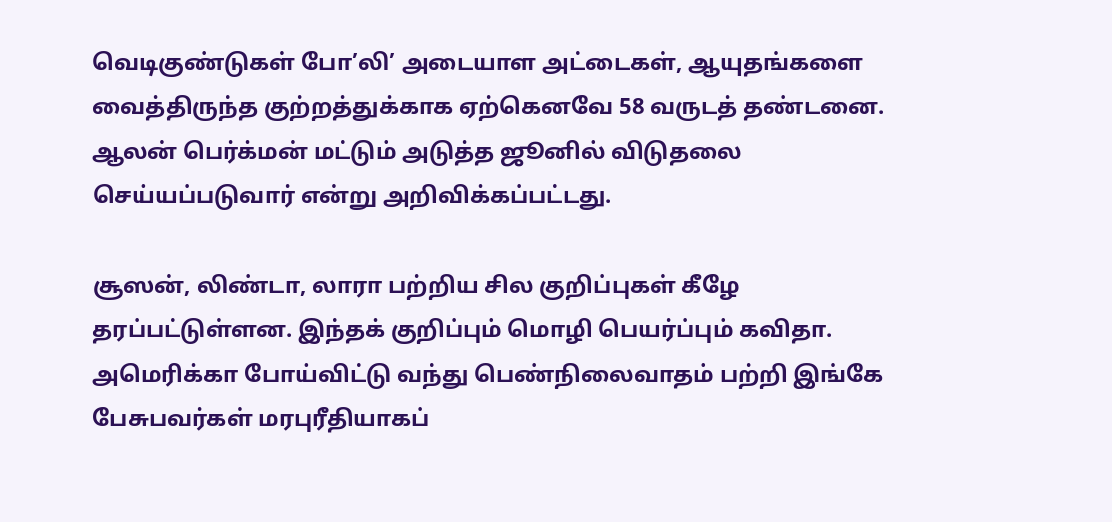வெடிகுண்டுகள் போ’லி’ அடையாள அட்டைகள், ஆயுதங்களை வைத்திருந்த குற்றத்துக்காக ஏற்கெனவே 58 வருடத் தண்டனை. ஆலன் பெர்க்மன் மட்டும் அடுத்த ஜூனில் விடுதலை செய்யப்படுவார் என்று அறிவிக்கப்பட்டது.

சூஸன், லிண்டா, லாரா பற்றிய சில குறிப்புகள் கீழே தரப்பட்டுள்ளன. இந்தக் குறிப்பும் மொழி பெயர்ப்பும் கவிதா. அமெரிக்கா போய்விட்டு வந்து பெண்நிலைவாதம் பற்றி இங்கே பேசுபவர்கள் மரபுரீதியாகப்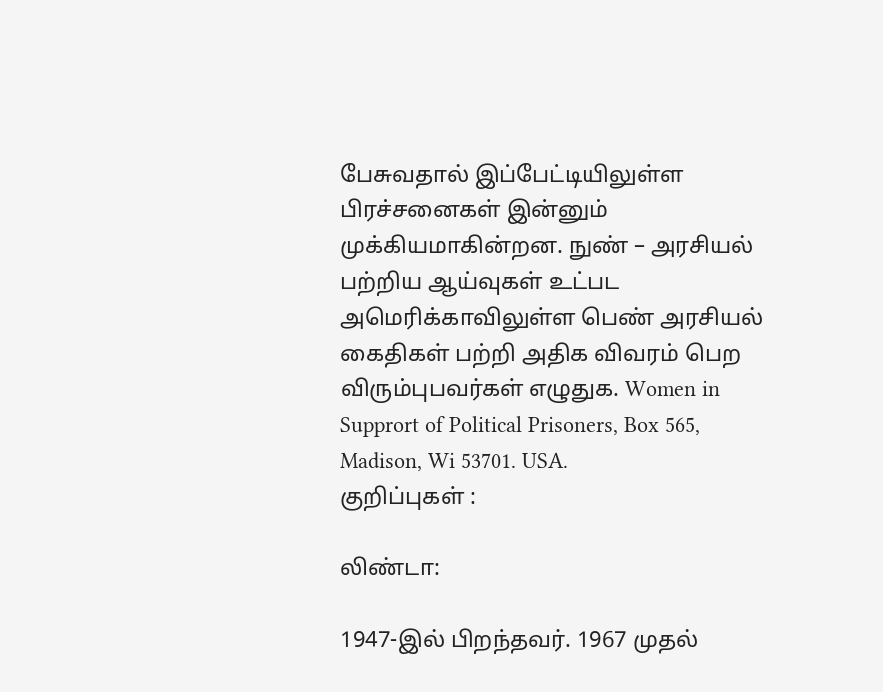பேசுவதால் இப்பேட்டியிலுள்ள பிரச்சனைகள் இன்னும் முக்கியமாகின்றன. நுண் – அரசியல் பற்றிய ஆய்வுகள் உட்பட அமெரிக்காவிலுள்ள பெண் அரசியல் கைதிகள் பற்றி அதிக விவரம் பெற விரும்புபவர்கள் எழுதுக. Women in Supprort of Political Prisoners, Box 565, Madison, Wi 53701. USA.
குறிப்புகள் :

லிண்டா:

1947-இல் பிறந்தவர். 1967 முதல்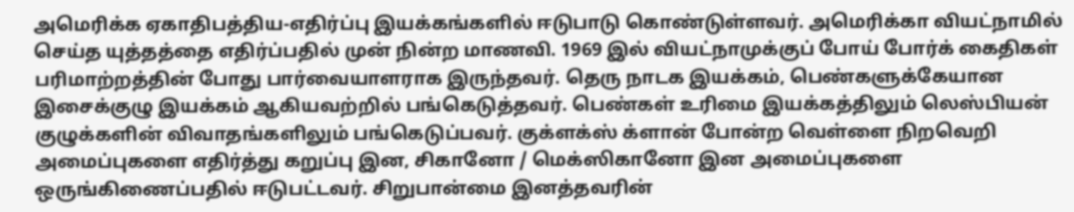அமெரிக்க ஏகாதிபத்திய-எதிர்ப்பு இயக்கங்களில் ஈடுபாடு கொண்டுள்ளவர். அமெரிக்கா வியட்நாமில் செய்த யுத்தத்தை எதிர்ப்பதில் முன் நின்ற மாணவி. 1969 இல் வியட்நாமுக்குப் போய் போர்க் கைதிகள் பரிமாற்றத்தின் போது பார்வையாளராக இருந்தவர். தெரு நாடக இயக்கம், பெண்களுக்கேயான இசைக்குழு இயக்கம் ஆகியவற்றில் பங்கெடுத்தவர். பெண்கள் உரிமை இயக்கத்திலும் லெஸ்பியன் குழுக்களின் விவாதங்களிலும் பங்கெடுப்பவர். குக்ளக்ஸ் க்ளான் போன்ற வெள்ளை நிறவெறி அமைப்புகளை எதிர்த்து கறுப்பு இன, சிகானோ / மெக்ஸிகானோ இன அமைப்புகளை ஒருங்கிணைப்பதில் ஈடுபட்டவர். சிறுபான்மை இனத்தவரின்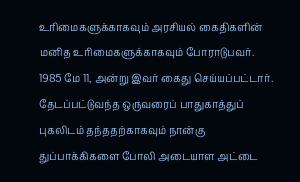உரிமைகளுக்காகவும் அரசியல் கைதிகளின் மனித உரிமைகளுக்காகவும் போராடுபவர். 1985 மே 11, அன்று இவர் கைது செய்யப்பட்டார். தேடப்பட்டுவந்த ஒருவரைப் பாதுகாத்துப் புகலிடம் தந்ததற்காகவும் நான்கு துப்பாக்கிகளை போலி அடையாள அட்டை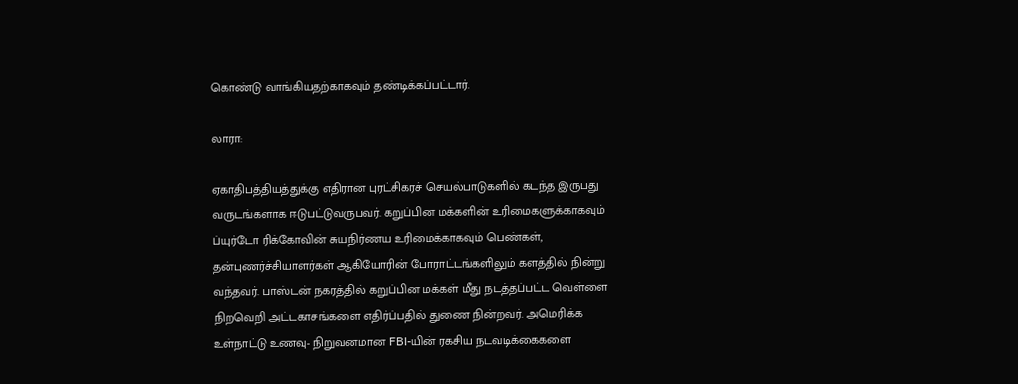கொண்டு வாங்கியதற்காகவும் தண்டிக்கப்பட்டார்.

லாரா:

ஏகாதிபத்தியத்துக்கு எதிரான புரட்சிகரச் செயல்பாடுகளில் கடந்த இருபது வருடங்களாக ஈடுபட்டுவருபவர். கறுப்பின மக்களின் உரிமைகளுக்காகவும் ப்யுர்டோ ரிக்கோவின் சுயநிர்ணய உரிமைக்காகவும் பெண்கள், தன்புணர்ச்சியாளர்கள் ஆகியோரின் போராட்டங்களிலும் களத்தில் நின்று வந்தவர். பாஸ்டன் நகரத்தில் கறுப்பின மக்கள் மீது நடத்தப்பட்ட வெள்ளை நிறவெறி அட்டகாசங்களை எதிர்ப்பதில் துணை நின்றவர். அமெரிக்க உள்நாட்டு உணவு- நிறுவனமான FBI-யின் ரகசிய நடவடிக்கைகளை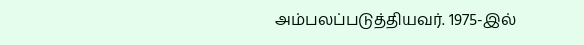அம்பலப்படுத்தியவர். 1975-இல்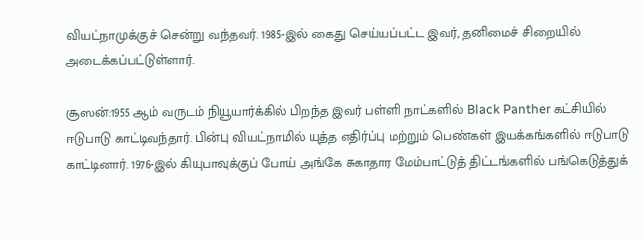வியட்நாமுக்குச் சென்று வந்தவர். 1985-இல் கைது செய்யப்பட்ட இவர், தனிமைச் சிறையில் அடைக்கப்பட்டுள்ளார்.

சூஸன்:1955 ஆம் வருடம் நியூயார்க்கில் பிறந்த இவர் பள்ளி நாட்களில் Black Panther கட்சியில் ஈடுபாடு காட்டிவந்தார். பின்பு வியட்நாமில் யுத்த எதிர்ப்பு மற்றும் பெண்கள் இயக்கங்களில் ஈடுபாடு காட்டினார். 1976-இல் கியுபாவுக்குப் போய் அங்கே சுகாதார மேம்பாட்டுத் திட்டங்களில் பங்கெடுத்துக்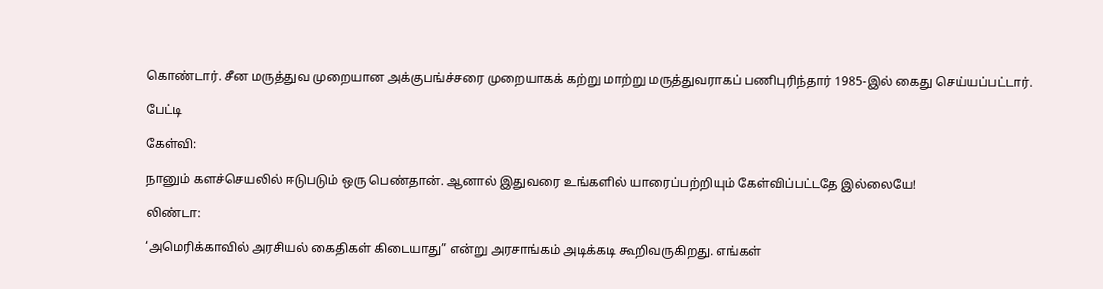கொண்டார். சீன மருத்துவ முறையான அக்குபங்ச்சரை முறையாகக் கற்று மாற்று மருத்துவராகப் பணிபுரிந்தார் 1985-இல் கைது செய்யப்பட்டார்.

பேட்டி

கேள்வி:

நானும் களச்செயலில் ஈடுபடும் ஒரு பெண்தான். ஆனால் இதுவரை உங்களில் யாரைப்பற்றியும் கேள்விப்பட்டதே இல்லையே!

லிண்டா:

‘அமெரிக்காவில் அரசியல் கைதிகள் கிடையாது” என்று அரசாங்கம் அடிக்கடி கூறிவருகிறது. எங்கள்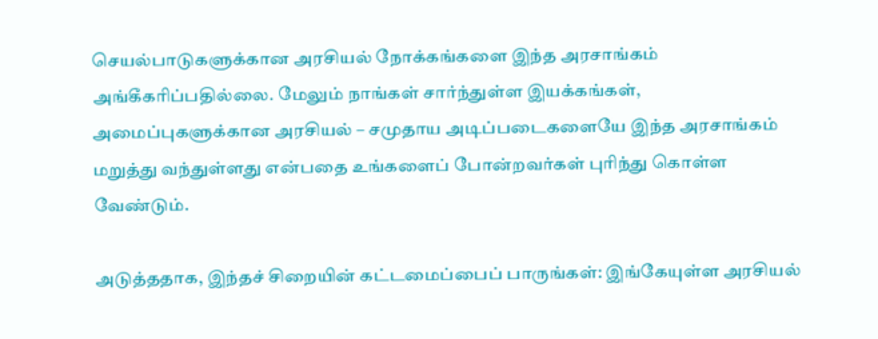செயல்பாடுகளுக்கான அரசியல் நோக்கங்களை இந்த அரசாங்கம் அங்கீகரிப்பதில்லை. மேலும் நாங்கள் சார்ந்துள்ள இயக்கங்கள், அமைப்புகளுக்கான அரசியல் – சமுதாய அடிப்படைகளையே இந்த அரசாங்கம் மறுத்து வந்துள்ளது என்பதை உங்களைப் போன்றவர்கள் புரிந்து கொள்ள வேண்டும்.

அடுத்ததாக, இந்தச் சிறையின் கட்டமைப்பைப் பாருங்கள்: இங்கேயுள்ள அரசியல்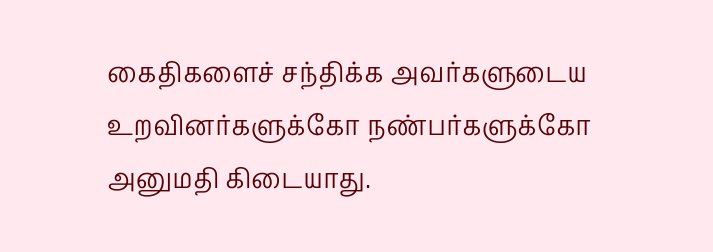கைதிகளைச் சந்திக்க அவர்களுடைய உறவினர்களுக்கோ நண்பர்களுக்கோ அனுமதி கிடையாது.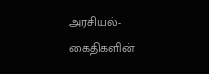அரசியல்-கைதிகளின்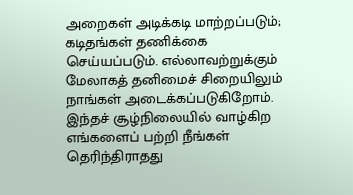அறைகள் அடிக்கடி மாற்றப்படும்; கடிதங்கள் தணிக்கை செய்யப்படும். எல்லாவற்றுக்கும் மேலாகத் தனிமைச் சிறையிலும் நாங்கள் அடைக்கப்படுகிறோம். இந்தச் சூழ்நிலையில் வாழ்கிற எங்களைப் பற்றி நீங்கள் தெரிந்திராதது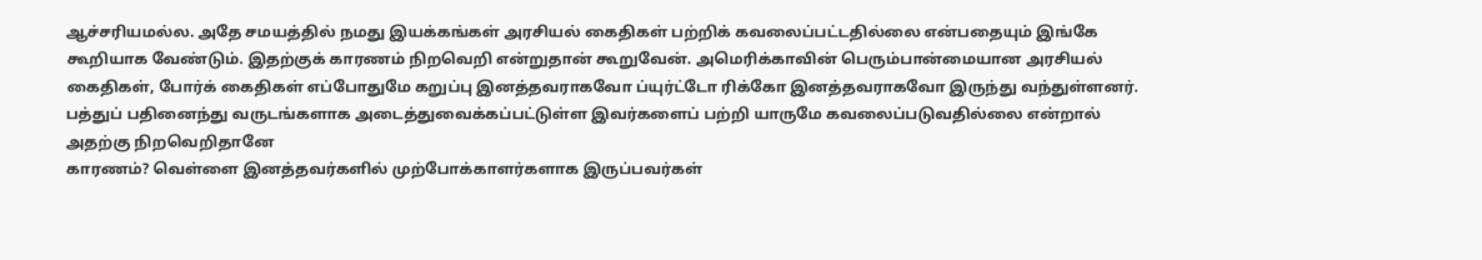ஆச்சரியமல்ல. அதே சமயத்தில் நமது இயக்கங்கள் அரசியல் கைதிகள் பற்றிக் கவலைப்பட்டதில்லை என்பதையும் இங்கே கூறியாக வேண்டும். இதற்குக் காரணம் நிறவெறி என்றுதான் கூறுவேன். அமெரிக்காவின் பெரும்பான்மையான அரசியல் கைதிகள், போர்க் கைதிகள் எப்போதுமே கறுப்பு இனத்தவராகவோ ப்யுர்ட்டோ ரிக்கோ இனத்தவராகவோ இருந்து வந்துள்ளனர். பத்துப் பதினைந்து வருடங்களாக அடைத்துவைக்கப்பட்டுள்ள இவர்களைப் பற்றி யாருமே கவலைப்படுவதில்லை என்றால் அதற்கு நிறவெறிதானே
காரணம்? வெள்ளை இனத்தவர்களில் முற்போக்காளர்களாக இருப்பவர்கள்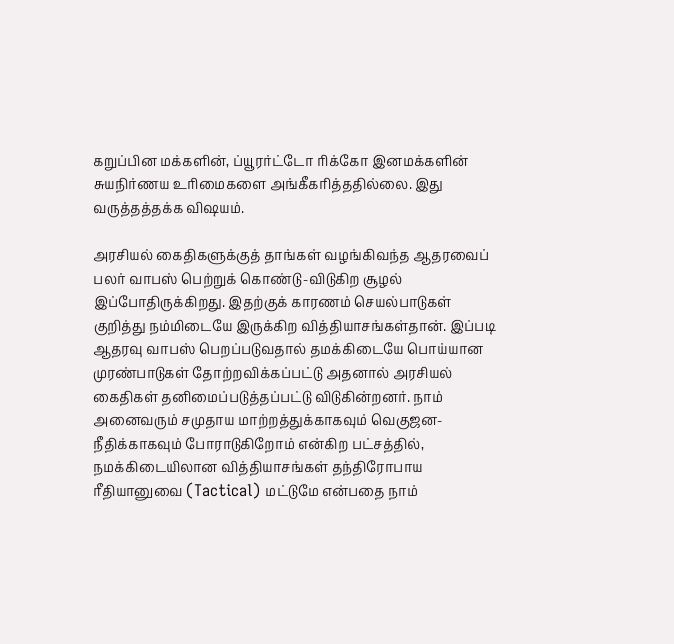கறுப்பின மக்களின், ப்யூரர்ட்டோ ரிக்கோ இனமக்களின் சுயநிர்ணய உரிமைகளை அங்கீகரித்ததில்லை. இது வருத்தத்தக்க விஷயம்.

அரசியல் கைதிகளுக்குத் தாங்கள் வழங்கிவந்த ஆதரவைப் பலர் வாபஸ் பெற்றுக் கொண்டு-விடுகிற சூழல் இப்போதிருக்கிறது. இதற்குக் காரணம் செயல்பாடுகள் குறித்து நம்மிடையே இருக்கிற வித்தியாசங்கள்தான். இப்படி ஆதரவு வாபஸ் பெறப்படுவதால் தமக்கிடையே பொய்யான முரண்பாடுகள் தோற்றவிக்கப்பட்டு அதனால் அரசியல் கைதிகள் தனிமைப்படுத்தப்பட்டு விடுகின்றனர். நாம் அனைவரும் சமுதாய மாற்றத்துக்காகவும் வெகுஜன- நீதிக்காகவும் போராடுகிறோம் என்கிற பட்சத்தில், நமக்கிடையிலான வித்தியாசங்கள் தந்திரோபாய ரீதியானுவை (Tactical) மட்டுமே என்பதை நாம்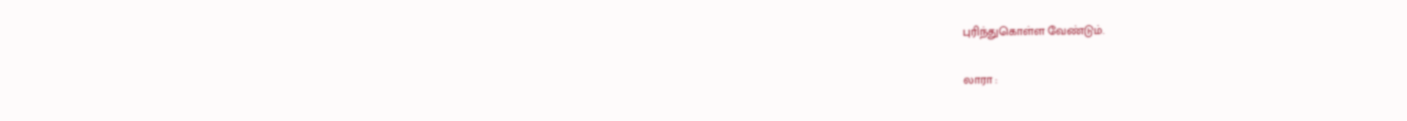புரிந்துகொள்ள வேண்டும்.

லாரா :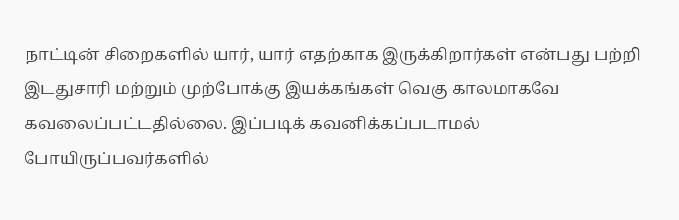நாட்டின் சிறைகளில் யார், யார் எதற்காக இருக்கிறார்கள் என்பது பற்றி இடதுசாரி மற்றும் முற்போக்கு இயக்கங்கள் வெகு காலமாகவே கவலைப்பட்டதில்லை. இப்படிக் கவனிக்கப்படாமல் போயிருப்பவர்களில்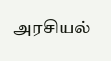அரசியல்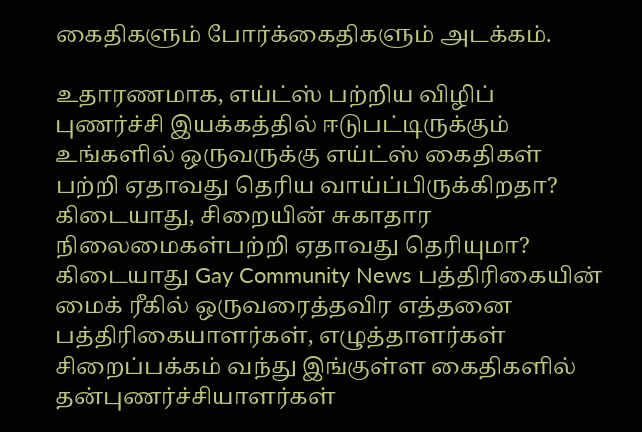கைதிகளும் போர்க்கைதிகளும் அடக்கம்.

உதாரணமாக, எய்ட்ஸ் பற்றிய விழிப் புணர்ச்சி இயக்கத்தில் ஈடுபட்டிருக்கும் உங்களில் ஒருவருக்கு எய்ட்ஸ் கைதிகள் பற்றி ஏதாவது தெரிய வாய்ப்பிருக்கிறதா? கிடையாது, சிறையின் சுகாதார நிலைமைகள்பற்றி ஏதாவது தெரியுமா? கிடையாது Gay Community News பத்திரிகையின் மைக் ரீகில் ஒருவரைத்தவிர எத்தனை பத்திரிகையாளர்கள், எழுத்தாளர்கள் சிறைப்பக்கம் வந்து இங்குள்ள கைதிகளில் தன்புணர்ச்சியாளர்கள்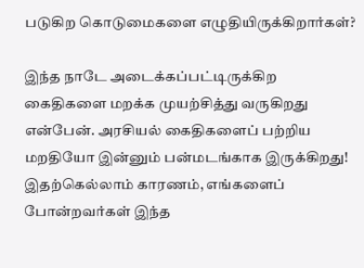படுகிற கொடுமைகளை எழுதியிருக்கிறார்கள்?

இந்த நாடே அடைக்கப்பட்டிருக்கிற கைதிகளை மறக்க முயற்சித்து வருகிறது என்பேன். அரசியல் கைதிகளைப் பற்றிய மறதியோ இன்னும் பன்மடங்காக இருக்கிறது! இதற்கெல்லாம் காரணம், எங்களைப் போன்றவர்கள் இந்த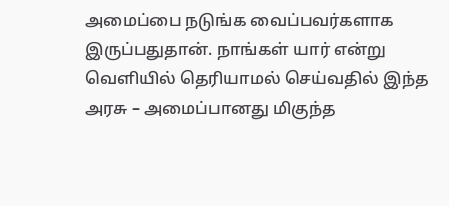அமைப்பை நடுங்க வைப்பவர்களாக இருப்பதுதான். நாங்கள் யார் என்று வெளியில் தெரியாமல் செய்வதில் இந்த அரசு – அமைப்பானது மிகுந்த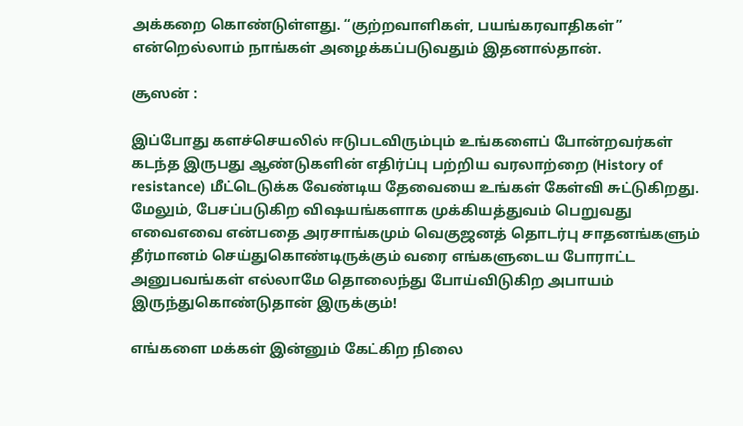அக்கறை கொண்டுள்ளது. “குற்றவாளிகள், பயங்கரவாதிகள்” என்றெல்லாம் நாங்கள் அழைக்கப்படுவதும் இதனால்தான்.

சூஸன் :

இப்போது களச்செயலில் ஈடுபடவிரும்பும் உங்களைப் போன்றவர்கள் கடந்த இருபது ஆண்டுகளின் எதிர்ப்பு பற்றிய வரலாற்றை (History of resistance) மீட்டெடுக்க வேண்டிய தேவையை உங்கள் கேள்வி சுட்டுகிறது. மேலும், பேசப்படுகிற விஷயங்களாக முக்கியத்துவம் பெறுவது எவைஎவை என்பதை அரசாங்கமும் வெகுஜனத் தொடர்பு சாதனங்களும் தீர்மானம் செய்துகொண்டிருக்கும் வரை எங்களுடைய போராட்ட அனுபவங்கள் எல்லாமே தொலைந்து போய்விடுகிற அபாயம் இருந்துகொண்டுதான் இருக்கும்!

எங்களை மக்கள் இன்னும் கேட்கிற நிலை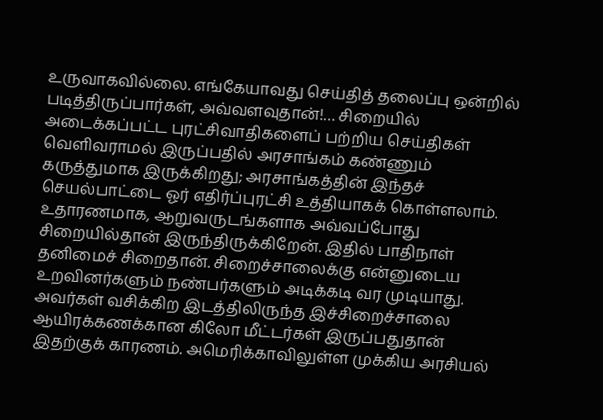உருவாகவில்லை. எங்கேயாவது செய்தித் தலைப்பு ஒன்றில் படித்திருப்பார்கள், அவ்வளவுதான்!… சிறையில் அடைக்கப்பட்ட புரட்சிவாதிகளைப் பற்றிய செய்திகள் வெளிவராமல் இருப்பதில் அரசாங்கம் கண்ணும் கருத்துமாக இருக்கிறது; அரசாங்கத்தின் இந்தச் செயல்பாட்டை ஓர் எதிர்ப்புரட்சி உத்தியாகக் கொள்ளலாம். உதாரணமாக, ஆறுவருடங்களாக அவ்வப்போது சிறையில்தான் இருந்திருக்கிறேன். இதில் பாதிநாள் தனிமைச் சிறைதான். சிறைச்சாலைக்கு என்னுடைய உறவினர்களும் நண்பர்களும் அடிக்கடி வர முடியாது. அவர்கள் வசிக்கிற இடத்திலிருந்த இச்சிறைச்சாலை ஆயிரக்கணக்கான கிலோ மீட்டர்கள் இருப்பதுதான் இதற்குக் காரணம். அமெரிக்காவிலுள்ள முக்கிய அரசியல்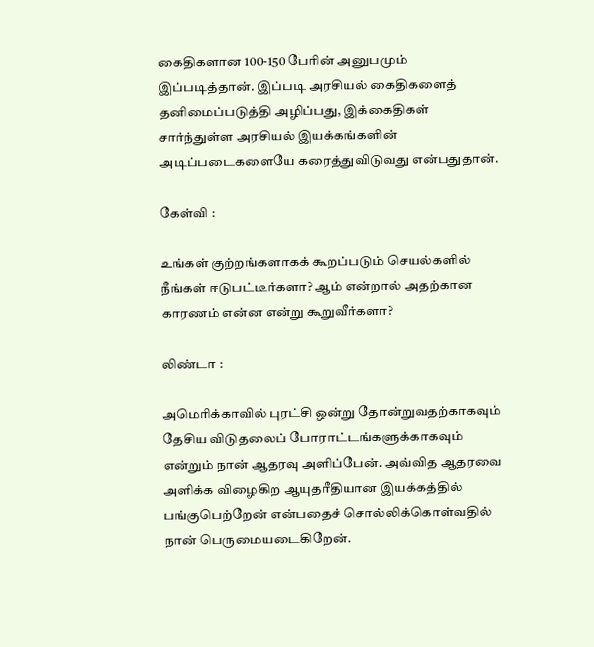கைதிகளான 100-150 பேரின் அனுபமும் இப்படித்தான். இப்படி அரசியல் கைதிகளைத் தனிமைப்படுத்தி அழிப்பது, இக்கைதிகள் சார்ந்துள்ள அரசியல் இயக்கங்களின் அடிப்படைகளையே கரைத்துவிடுவது என்பதுதான்.

கேள்வி :

உங்கள் குற்றங்களாகக் கூறப்படும் செயல்களில் நீங்கள் ஈடுபட்டீர்களா? ஆம் என்றால் அதற்கான காரணம் என்ன என்று கூறுவீர்களா?

லிண்டா :

அமெரிக்காவில் புரட்சி ஒன்று தோன்றுவதற்காகவும் தேசிய விடுதலைப் போராட்டங்களுக்காகவும் என்றும் நான் ஆதரவு அளிப்பேன். அவ்வித ஆதரவை அளிக்க விழைகிற ஆயுதரீதியான இயக்கத்தில் பங்குபெற்றேன் என்பதைச் சொல்லிக்கொள்வதில் நான் பெருமையடைகிறேன்.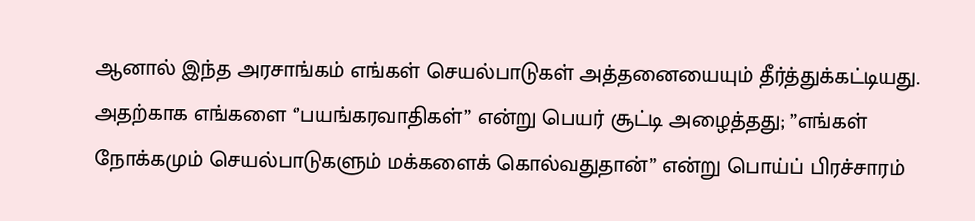ஆனால் இந்த அரசாங்கம் எங்கள் செயல்பாடுகள் அத்தனையையும் தீர்த்துக்கட்டியது. அதற்காக எங்களை ‘’பயங்கரவாதிகள்” என்று பெயர் சூட்டி அழைத்தது; ”எங்கள் நோக்கமும் செயல்பாடுகளும் மக்களைக் கொல்வதுதான்” என்று பொய்ப் பிரச்சாரம்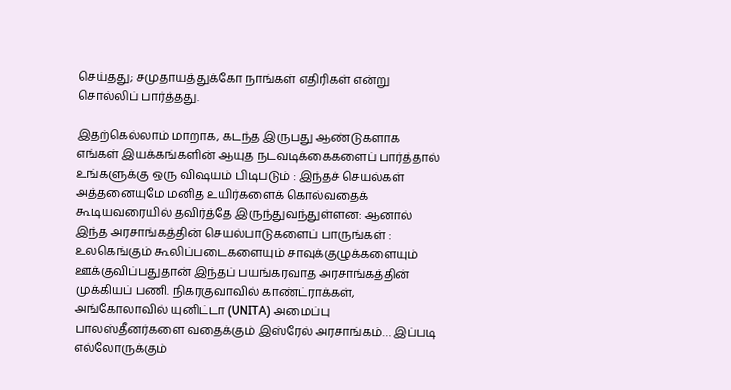செய்தது; சமுதாயத்துக்கோ நாங்கள் எதிரிகள் என்று சொல்லிப் பார்த்தது.

இதற்கெல்லாம் மாறாக, கடந்த இருபது ஆண்டுகளாக எங்கள் இயக்கங்களின் ஆயுத நடவடிக்கைகளைப் பார்த்தால் உங்களுக்கு ஒரு விஷயம் பிடிபடும் : இந்தச் செயல்கள் அத்தனையுமே மனித உயிர்களைக் கொல்வதைக் கூடியவரையில் தவிர்த்தே இருந்துவந்துள்ளன: ஆனால் இந்த அரசாங்கத்தின் செயல்பாடுகளைப் பாருங்கள் : உலகெங்கும் கூலிப்படைகளையும் சாவுக்குழுக்களையும் ஊக்குவிப்பதுதான் இந்தப் பயங்கரவாத அரசாங்கத்தின் முக்கியப் பணி. நிகரகுவாவில் காண்ட்ராக்கள், அங்கோலாவில் யுனிட்டா (UNITA) அமைப்பு பாலஸ்தீனர்களை வதைக்கும் இஸ்ரேல் அரசாங்கம்… இப்படி எல்லோருக்கும்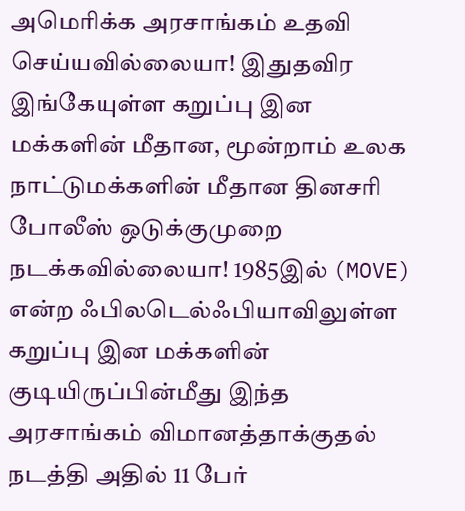அமெரிக்க அரசாங்கம் உதவி செய்யவில்லையா! இதுதவிர இங்கேயுள்ள கறுப்பு இன மக்களின் மீதான, மூன்றாம் உலக நாட்டுமக்களின் மீதான தினசரி போலீஸ் ஒடுக்குமுறை நடக்கவில்லையா! 1985இல் (MOVE) என்ற ஃபிலடெல்ஃபியாவிலுள்ள கறுப்பு இன மக்களின் குடியிருப்பின்மீது இந்த அரசாங்கம் விமானத்தாக்குதல் நடத்தி அதில் 11 பேர்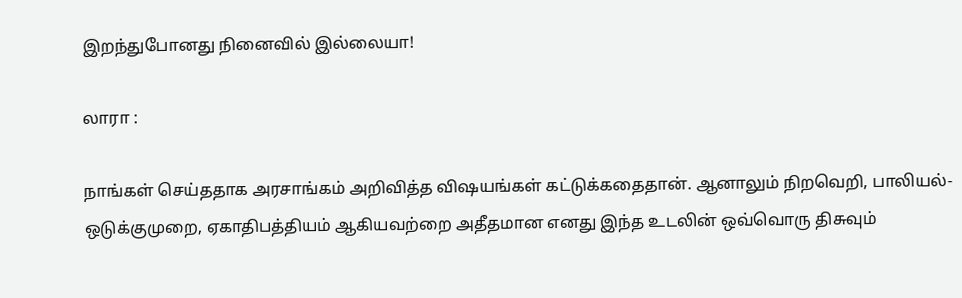இறந்துபோனது நினைவில் இல்லையா!

லாரா :

நாங்கள் செய்ததாக அரசாங்கம் அறிவித்த விஷயங்கள் கட்டுக்கதைதான். ஆனாலும் நிறவெறி, பாலியல்-ஒடுக்குமுறை, ஏகாதிபத்தியம் ஆகியவற்றை அதீதமான எனது இந்த உடலின் ஒவ்வொரு திசுவும்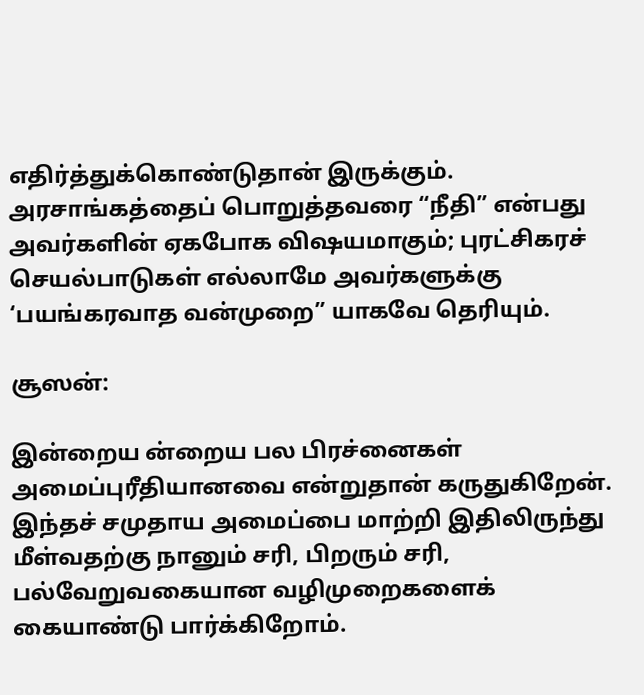எதிர்த்துக்கொண்டுதான் இருக்கும். அரசாங்கத்தைப் பொறுத்தவரை “நீதி” என்பது அவர்களின் ஏகபோக விஷயமாகும்; புரட்சிகரச் செயல்பாடுகள் எல்லாமே அவர்களுக்கு ‘பயங்கரவாத வன்முறை” யாகவே தெரியும்.

சூஸன்:

இன்றைய ன்றைய பல பிரச்னைகள் அமைப்புரீதியானவை என்றுதான் கருதுகிறேன். இந்தச் சமுதாய அமைப்பை மாற்றி இதிலிருந்து மீள்வதற்கு நானும் சரி, பிறரும் சரி, பல்வேறுவகையான வழிமுறைகளைக் கையாண்டு பார்க்கிறோம்.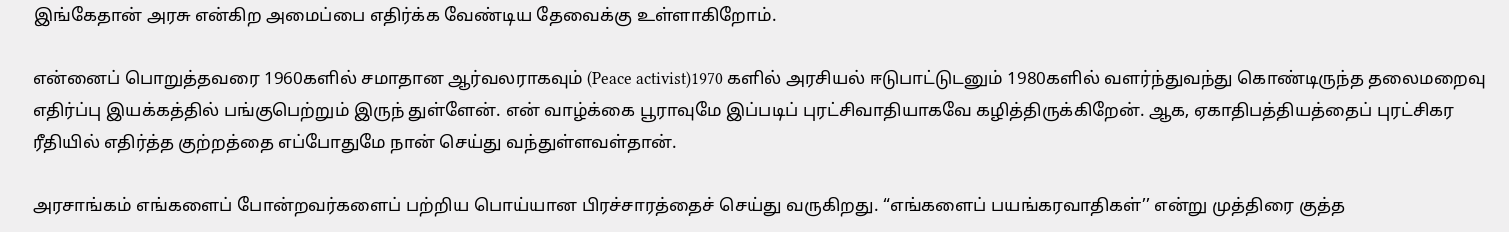இங்கேதான் அரசு என்கிற அமைப்பை எதிர்க்க வேண்டிய தேவைக்கு உள்ளாகிறோம்.

என்னைப் பொறுத்தவரை 1960களில் சமாதான ஆர்வலராகவும் (Peace activist)1970 களில் அரசியல் ஈடுபாட்டுடனும் 1980களில் வளர்ந்துவந்து கொண்டிருந்த தலைமறைவு எதிர்ப்பு இயக்கத்தில் பங்குபெற்றும் இருந் துள்ளேன். என் வாழ்க்கை பூராவுமே இப்படிப் புரட்சிவாதியாகவே கழித்திருக்கிறேன். ஆக, ஏகாதிபத்தியத்தைப் புரட்சிகர ரீதியில் எதிர்த்த குற்றத்தை எப்போதுமே நான் செய்து வந்துள்ளவள்தான்.

அரசாங்கம் எங்களைப் போன்றவர்களைப் பற்றிய பொய்யான பிரச்சாரத்தைச் செய்து வருகிறது. “எங்களைப் பயங்கரவாதிகள்’’ என்று முத்திரை குத்த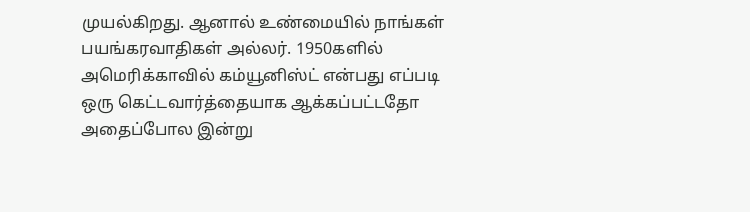முயல்கிறது. ஆனால் உண்மையில் நாங்கள் பயங்கரவாதிகள் அல்லர். 1950களில் அமெரிக்காவில் கம்யூனிஸ்ட் என்பது எப்படி ஒரு கெட்டவார்த்தையாக ஆக்கப்பட்டதோ அதைப்போல இன்று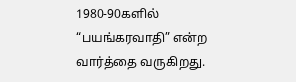1980-90களில் “பயங்கரவாதி” என்ற வார்த்தை வருகிறது.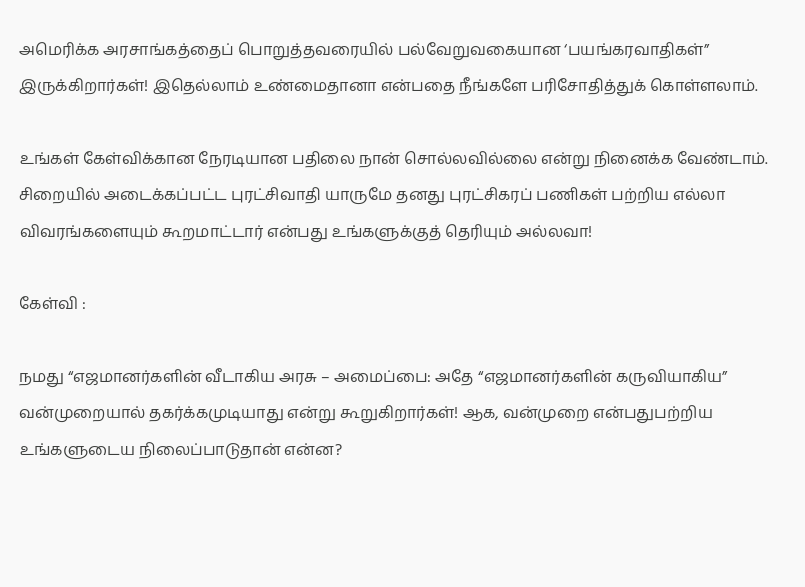அமெரிக்க அரசாங்கத்தைப் பொறுத்தவரையில் பல்வேறுவகையான ‘பயங்கரவாதிகள்” இருக்கிறார்கள்! இதெல்லாம் உண்மைதானா என்பதை நீங்களே பரிசோதித்துக் கொள்ளலாம்.

உங்கள் கேள்விக்கான நேரடியான பதிலை நான் சொல்லவில்லை என்று நினைக்க வேண்டாம். சிறையில் அடைக்கப்பட்ட புரட்சிவாதி யாருமே தனது புரட்சிகரப் பணிகள் பற்றிய எல்லா விவரங்களையும் கூறமாட்டார் என்பது உங்களுக்குத் தெரியும் அல்லவா!

கேள்வி :

நமது “எஜமானர்களின் வீடாகிய அரசு – அமைப்பை: அதே “எஜமானர்களின் கருவியாகிய” வன்முறையால் தகர்க்கமுடியாது என்று கூறுகிறார்கள்! ஆக, வன்முறை என்பதுபற்றிய உங்களுடைய நிலைப்பாடுதான் என்ன?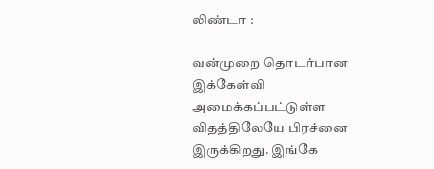லிண்டா :

வன்முறை தொடர்பான இக்கேள்வி அமைக்கப்பட்டுள்ள விதத்திலேயே பிரச்னை இருக்கிறது. இங்கே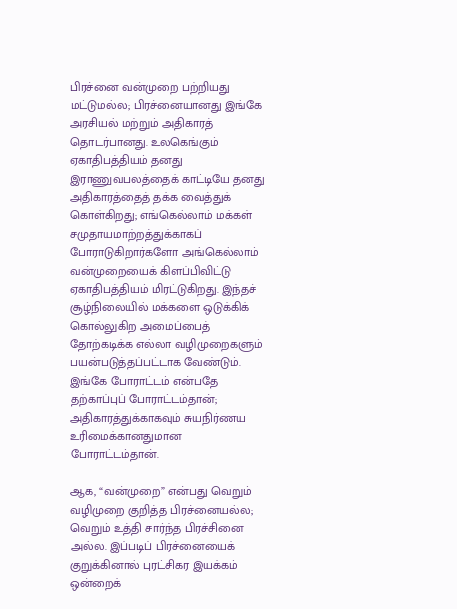பிரச்னை வன்முறை பற்றியது மட்டுமல்ல; பிரச்னையானது இங்கே அரசியல் மற்றும் அதிகாரத் தொடர்பானது. உலகெங்கும் ஏகாதிபத்தியம் தனது இராணுவபலத்தைக் காட்டியே தனது அதிகாரத்தைத் தக்க வைத்துக் கொள்கிறது; எங்கெல்லாம் மக்கள் சமுதாயமாற்றத்துக்காகப் போராடுகிறார்களோ அங்கெல்லாம் வன்முறையைக் கிளப்பிவிட்டு ஏகாதிபத்தியம் மிரட்டுகிறது. இந்தச் சூழ்நிலையில் மக்களை ஒடுக்கிக் கொல்லுகிற அமைப்பைத் தோற்கடிக்க எல்லா வழிமுறைகளும் பயன்படுத்தப்பட்டாக வேண்டும். இங்கே போராட்டம் என்பதே தற்காப்புப் போராட்டம்தான்; அதிகாரத்துக்காகவும் சுயநிர்ணய உரிமைக்கானதுமான போராட்டம்தான்.

ஆக, “வன்முறை” என்பது வெறும் வழிமுறை குறித்த பிரச்னையல்ல; வெறும் உத்தி சார்ந்த பிரச்சினை அல்ல. இப்படிப் பிரச்னையைக் குறுக்கினால் புரட்சிகர இயக்கம் ஒன்றைக்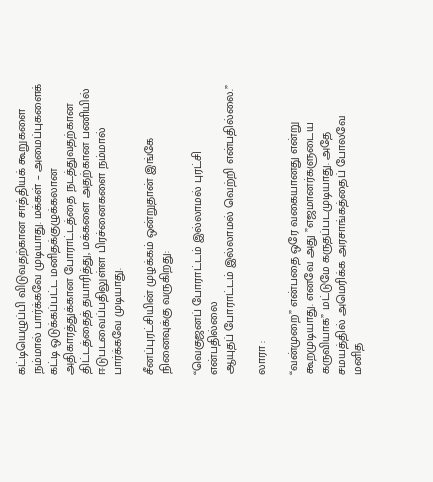கட்டியெழுப்பி விடுவதற்கான சாத்தியக் கூறுகளை நம்மால் பார்க்கவே முடியாது. மக்கள் – அமைப்புகளைக் கட்டி ஒடுக்கப்பட்ட மனிதக்குழுக்கலான அதிகாரத்துக்கான போராட்டத்தை நடத்துவதற்கான திட்டத்தைத் தயாரித்து, மக்களை அதற்கான பணியில் ஈடுபடவைப்பதிலுள்ள பிரச்னைகளை நம்மால் பார்க்கவே முடியாது.

சீனப்புரட்சியின் முழக்கம் ஒன்றுதான் இங்கே நினைவுக்கு வருகிறது:

“வெகுஜனப் போராட்டம் இல்லாமல் புரட்சி என்பதில்லை
ஆயுதப் போராட்டம் இல்லாமல் வெற்றி என்பதில்லை.”

லாரா :

“வன்முறை” என்பதை ஒரே வகையானது என்று கூறமுடியாது. எனவே அது ”எஜமானர்களுடைய கருவியாக” மட்டுமே கருதப்படமுடியாது. அதே சமயத்தில் அமெரிக்க அரசாங்கத்தைப் போலவே மனித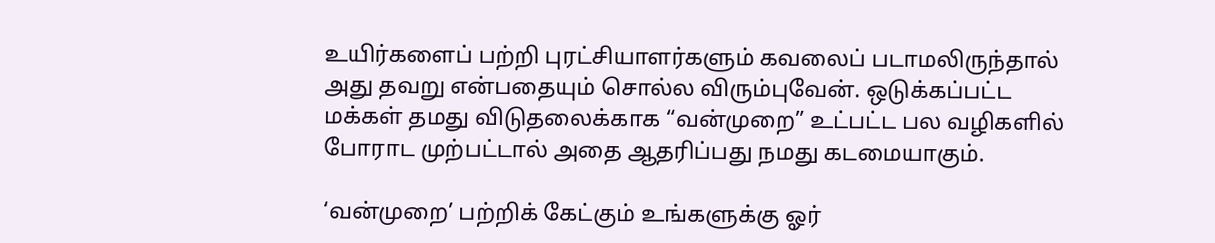உயிர்களைப் பற்றி புரட்சியாளர்களும் கவலைப் படாமலிருந்தால் அது தவறு என்பதையும் சொல்ல விரும்புவேன். ஒடுக்கப்பட்ட மக்கள் தமது விடுதலைக்காக “வன்முறை” உட்பட்ட பல வழிகளில் போராட முற்பட்டால் அதை ஆதரிப்பது நமது கடமையாகும்.

‘வன்முறை’ பற்றிக் கேட்கும் உங்களுக்கு ஓர்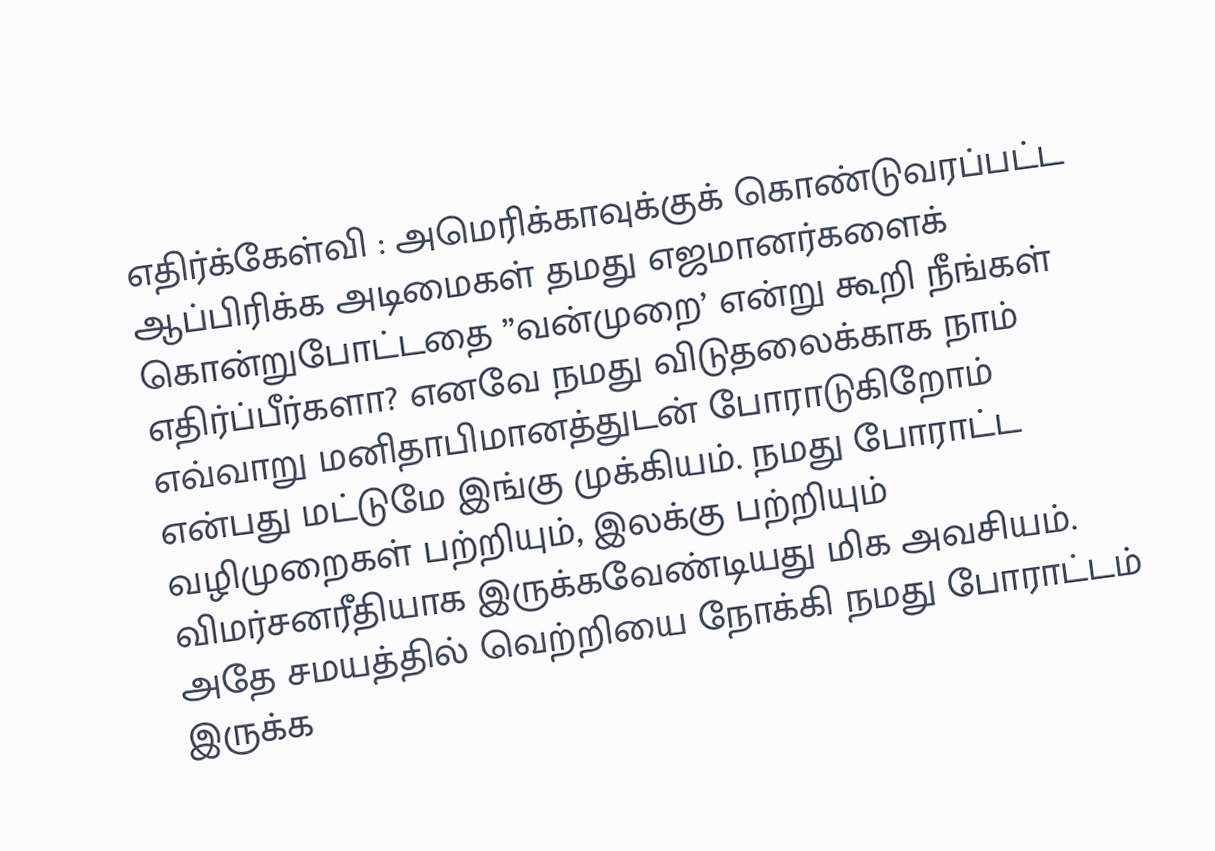எதிர்க்கேள்வி : அமெரிக்காவுக்குக் கொண்டுவரப்பட்ட ஆப்பிரிக்க அடிமைகள் தமது எஜமானர்களைக் கொன்றுபோட்டதை ”வன்முறை’ என்று கூறி நீங்கள் எதிர்ப்பீர்களா? எனவே நமது விடுதலைக்காக நாம் எவ்வாறு மனிதாபிமானத்துடன் போராடுகிறோம் என்பது மட்டுமே இங்கு முக்கியம். நமது போராட்ட வழிமுறைகள் பற்றியும், இலக்கு பற்றியும் விமர்சனரீதியாக இருக்கவேண்டியது மிக அவசியம். அதே சமயத்தில் வெற்றியை நோக்கி நமது போராட்டம் இருக்க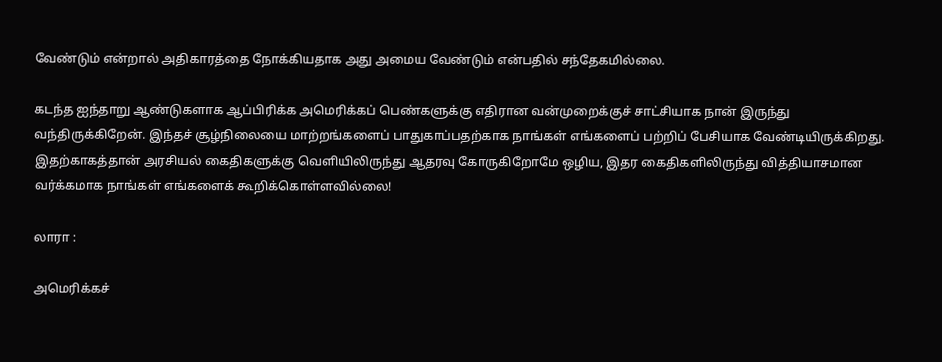வேண்டும் என்றால் அதிகாரத்தை நோக்கியதாக அது அமைய வேண்டும் என்பதில் சந்தேகமில்லை.

கடந்த ஐந்தாறு ஆண்டுகளாக ஆப்பிரிக்க அமெரிக்கப் பெண்களுக்கு எதிரான வன்முறைக்குச் சாட்சியாக நான் இருந்து வந்திருக்கிறேன். இந்தச் சூழ்நிலையை மாற்றங்களைப் பாதுகாப்பதற்காக நாங்கள் எங்களைப் பற்றிப் பேசியாக வேண்டியிருக்கிறது. இதற்காகத்தான் அரசியல் கைதிகளுக்கு வெளியிலிருந்து ஆதரவு கோருகிறோமே ஒழிய, இதர கைதிகளிலிருந்து வித்தியாசமான வர்க்கமாக நாங்கள் எங்களைக் கூறிக்கொள்ளவில்லை!

லாரா :

அமெரிக்கச்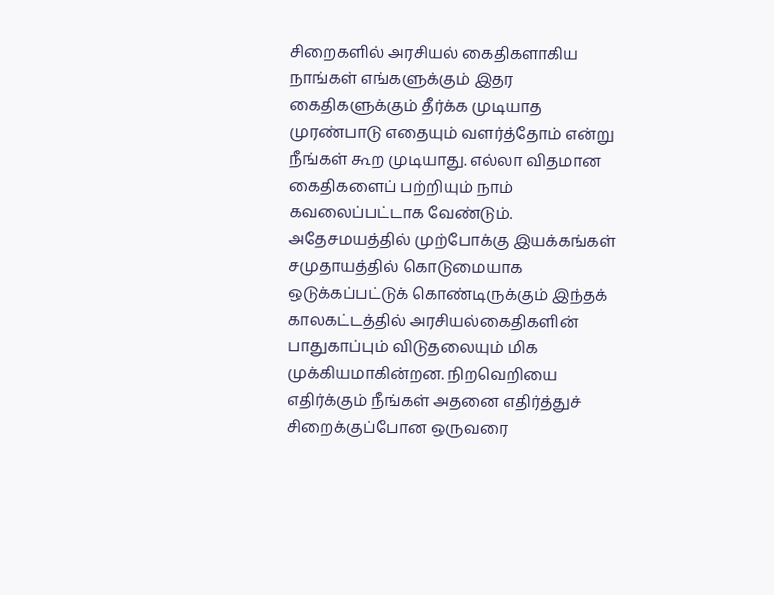சிறைகளில் அரசியல் கைதிகளாகிய நாங்கள் எங்களுக்கும் இதர கைதிகளுக்கும் தீர்க்க முடியாத முரண்பாடு எதையும் வளர்த்தோம் என்று நீங்கள் கூற முடியாது. எல்லா விதமான கைதிகளைப் பற்றியும் நாம் கவலைப்பட்டாக வேண்டும். அதேசமயத்தில் முற்போக்கு இயக்கங்கள் சமுதாயத்தில் கொடுமையாக ஒடுக்கப்பட்டுக் கொண்டிருக்கும் இந்தக் காலகட்டத்தில் அரசியல்கைதிகளின் பாதுகாப்பும் விடுதலையும் மிக முக்கியமாகின்றன. நிறவெறியை எதிர்க்கும் நீங்கள் அதனை எதிர்த்துச் சிறைக்குப்போன ஒருவரை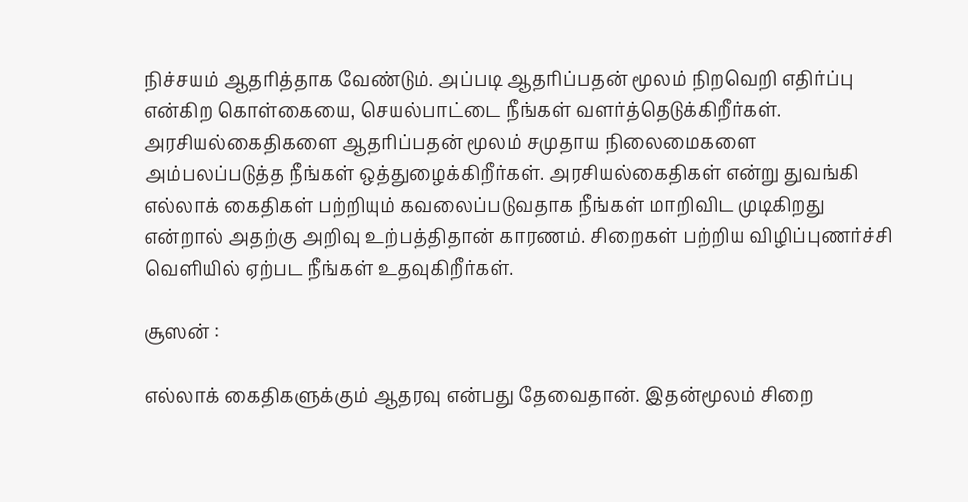நிச்சயம் ஆதரித்தாக வேண்டும். அப்படி ஆதரிப்பதன் மூலம் நிறவெறி எதிர்ப்பு என்கிற கொள்கையை, செயல்பாட்டை நீங்கள் வளர்த்தெடுக்கிறீர்கள். அரசியல்கைதிகளை ஆதரிப்பதன் மூலம் சமுதாய நிலைமைகளை அம்பலப்படுத்த நீங்கள் ஒத்துழைக்கிறீர்கள். அரசியல்கைதிகள் என்று துவங்கி எல்லாக் கைதிகள் பற்றியும் கவலைப்படுவதாக நீங்கள் மாறிவிட முடிகிறது என்றால் அதற்கு அறிவு உற்பத்திதான் காரணம். சிறைகள் பற்றிய விழிப்புணர்ச்சி வெளியில் ஏற்பட நீங்கள் உதவுகிறீர்கள்.

சூஸன் :

எல்லாக் கைதிகளுக்கும் ஆதரவு என்பது தேவைதான். இதன்மூலம் சிறை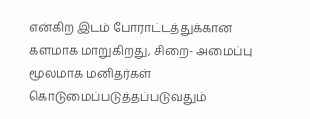என்கிற இடம் போராட்டத்துக்கான களமாக மாறுகிறது, சிறை- அமைப்பு மூலமாக மனிதர்கள் கொடுமைப்படுத்தப்படுவதும்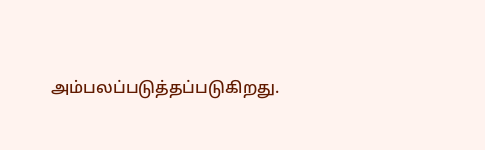அம்பலப்படுத்தப்படுகிறது.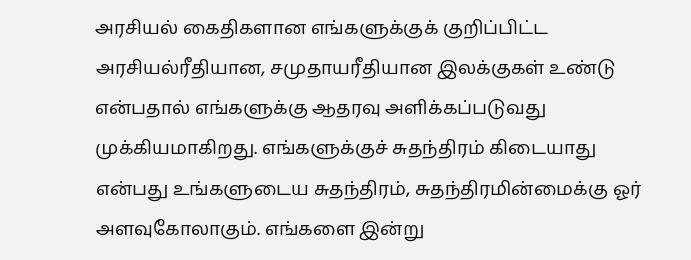அரசியல் கைதிகளான எங்களுக்குக் குறிப்பிட்ட அரசியல்ரீதியான, சமுதாயரீதியான இலக்குகள் உண்டு என்பதால் எங்களுக்கு ஆதரவு அளிக்கப்படுவது முக்கியமாகிறது. எங்களுக்குச் சுதந்திரம் கிடையாது என்பது உங்களுடைய சுதந்திரம், சுதந்திரமின்மைக்கு ஓர் அளவுகோலாகும். எங்களை இன்று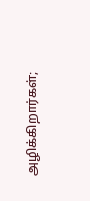அழிக்கிறார்கள்;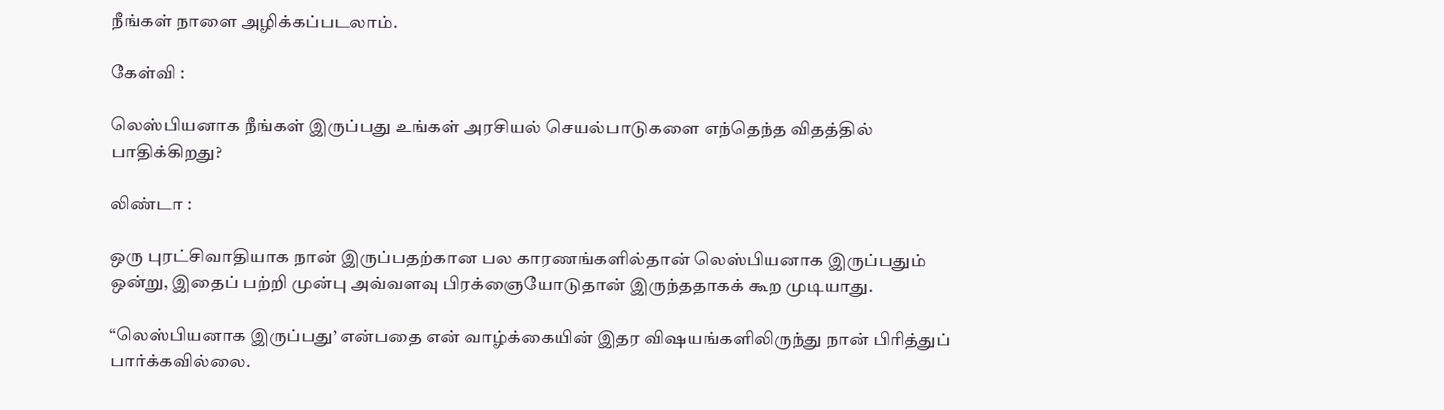நீங்கள் நாளை அழிக்கப்படலாம்.

கேள்வி :

லெஸ்பியனாக நீங்கள் இருப்பது உங்கள் அரசியல் செயல்பாடுகளை எந்தெந்த விதத்தில் பாதிக்கிறது?

லிண்டா :

ஒரு புரட்சிவாதியாக நான் இருப்பதற்கான பல காரணங்களில்தான் லெஸ்பியனாக இருப்பதும் ஒன்று, இதைப் பற்றி முன்பு அவ்வளவு பிரக்ஞையோடுதான் இருந்ததாகக் கூற முடியாது.

“லெஸ்பியனாக இருப்பது’ என்பதை என் வாழ்க்கையின் இதர விஷயங்களிலிருந்து நான் பிரித்துப் பார்க்கவில்லை.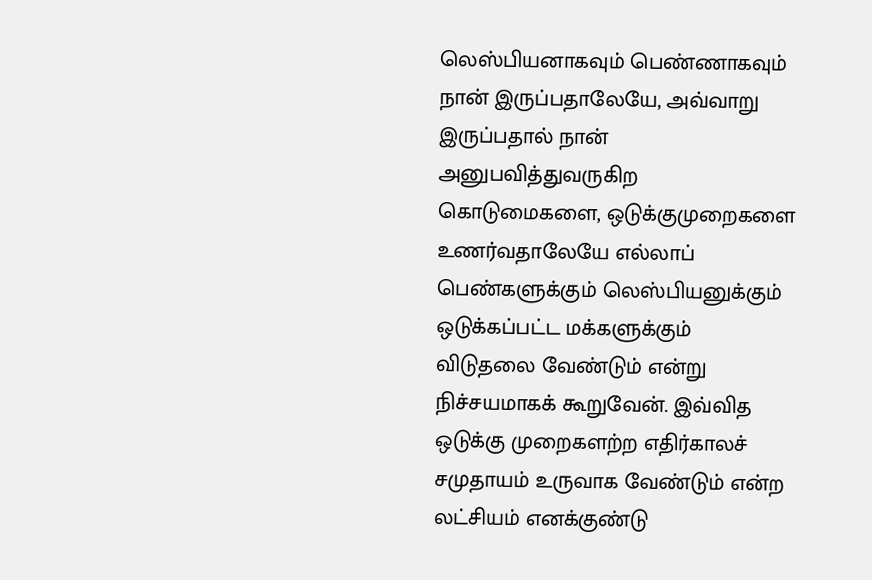லெஸ்பியனாகவும் பெண்ணாகவும் நான் இருப்பதாலேயே, அவ்வாறு இருப்பதால் நான் அனுபவித்துவருகிற கொடுமைகளை, ஒடுக்குமுறைகளை உணர்வதாலேயே எல்லாப் பெண்களுக்கும் லெஸ்பியனுக்கும் ஒடுக்கப்பட்ட மக்களுக்கும் விடுதலை வேண்டும் என்று நிச்சயமாகக் கூறுவேன். இவ்வித ஒடுக்கு முறைகளற்ற எதிர்காலச் சமுதாயம் உருவாக வேண்டும் என்ற லட்சியம் எனக்குண்டு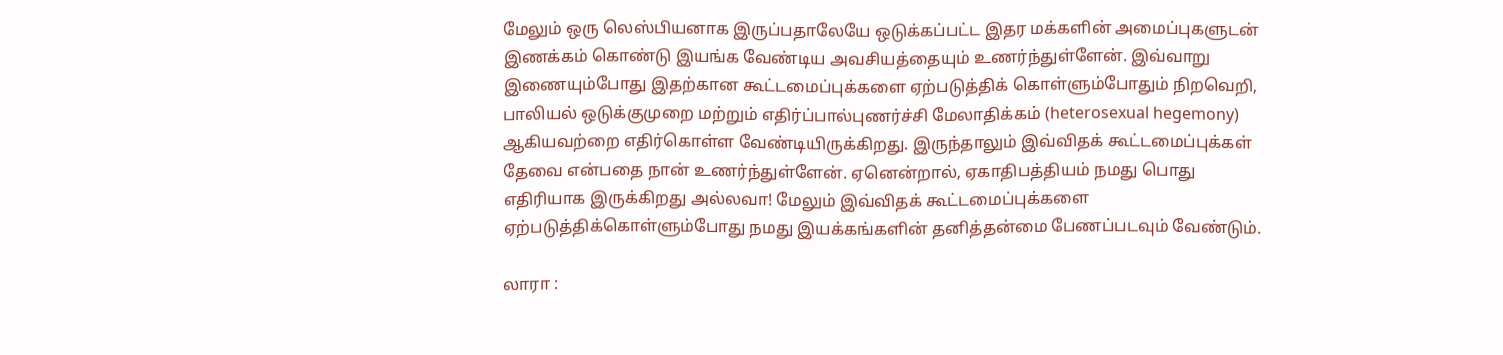மேலும் ஒரு லெஸ்பியனாக இருப்பதாலேயே ஒடுக்கப்பட்ட இதர மக்களின் அமைப்புகளுடன் இணக்கம் கொண்டு இயங்க வேண்டிய அவசியத்தையும் உணர்ந்துள்ளேன். இவ்வாறு இணையும்போது இதற்கான கூட்டமைப்புக்களை ஏற்படுத்திக் கொள்ளும்போதும் நிறவெறி, பாலியல் ஒடுக்குமுறை மற்றும் எதிர்ப்பால்புணர்ச்சி மேலாதிக்கம் (heterosexual hegemony) ஆகியவற்றை எதிர்கொள்ள வேண்டியிருக்கிறது. இருந்தாலும் இவ்விதக் கூட்டமைப்புக்கள் தேவை என்பதை நான் உணர்ந்துள்ளேன். ஏனென்றால், ஏகாதிபத்தியம் நமது பொது எதிரியாக இருக்கிறது அல்லவா! மேலும் இவ்விதக் கூட்டமைப்புக்களை ஏற்படுத்திக்கொள்ளும்போது நமது இயக்கங்களின் தனித்தன்மை பேணப்படவும் வேண்டும்.

லாரா :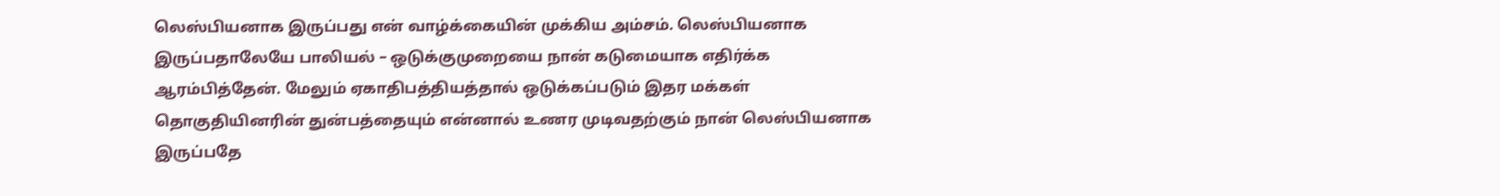லெஸ்பியனாக இருப்பது என் வாழ்க்கையின் முக்கிய அம்சம். லெஸ்பியனாக இருப்பதாலேயே பாலியல் – ஒடுக்குமுறையை நான் கடுமையாக எதிர்க்க ஆரம்பித்தேன். மேலும் ஏகாதிபத்தியத்தால் ஒடுக்கப்படும் இதர மக்கள் தொகுதியினரின் துன்பத்தையும் என்னால் உணர முடிவதற்கும் நான் லெஸ்பியனாக இருப்பதே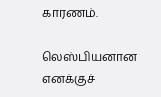காரணம்.

லெஸ்பியனான எனக்குச்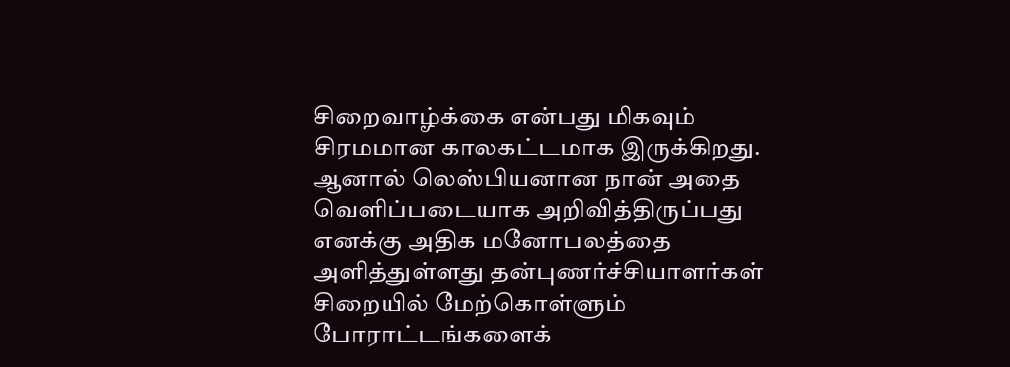சிறைவாழ்க்கை என்பது மிகவும் சிரமமான காலகட்டமாக இருக்கிறது. ஆனால் லெஸ்பியனான நான் அதை வெளிப்படையாக அறிவித்திருப்பது எனக்கு அதிக மனோபலத்தை அளித்துள்ளது தன்புணர்ச்சியாளர்கள் சிறையில் மேற்கொள்ளும் போராட்டங்களைக்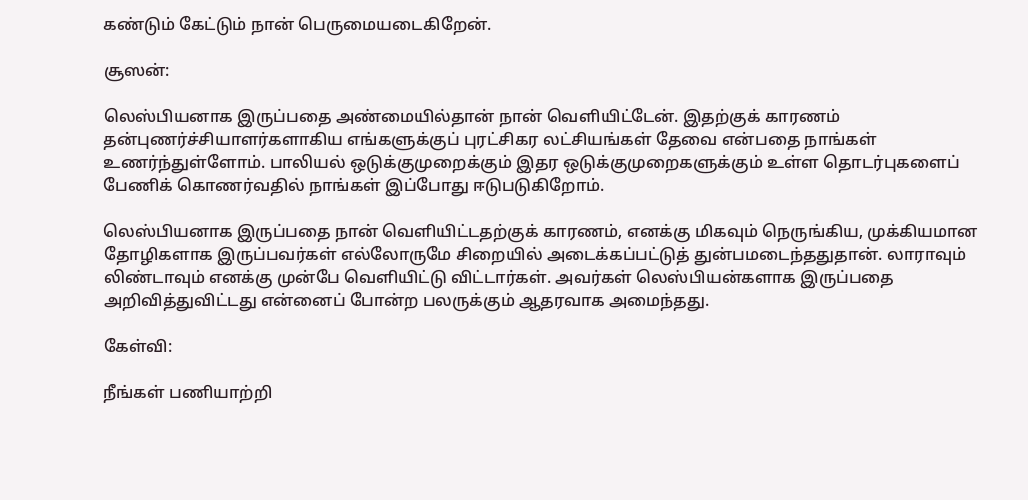கண்டும் கேட்டும் நான் பெருமையடைகிறேன்.

சூஸன்:

லெஸ்பியனாக இருப்பதை அண்மையில்தான் நான் வெளியிட்டேன். இதற்குக் காரணம் தன்புணர்ச்சியாளர்களாகிய எங்களுக்குப் புரட்சிகர லட்சியங்கள் தேவை என்பதை நாங்கள் உணர்ந்துள்ளோம். பாலியல் ஒடுக்குமுறைக்கும் இதர ஒடுக்குமுறைகளுக்கும் உள்ள தொடர்புகளைப் பேணிக் கொணர்வதில் நாங்கள் இப்போது ஈடுபடுகிறோம்.

லெஸ்பியனாக இருப்பதை நான் வெளியிட்டதற்குக் காரணம், எனக்கு மிகவும் நெருங்கிய, முக்கியமான தோழிகளாக இருப்பவர்கள் எல்லோருமே சிறையில் அடைக்கப்பட்டுத் துன்பமடைந்ததுதான். லாராவும் லிண்டாவும் எனக்கு முன்பே வெளியிட்டு விட்டார்கள். அவர்கள் லெஸ்பியன்களாக இருப்பதை அறிவித்துவிட்டது என்னைப் போன்ற பலருக்கும் ஆதரவாக அமைந்தது.

கேள்வி:

நீங்கள் பணியாற்றி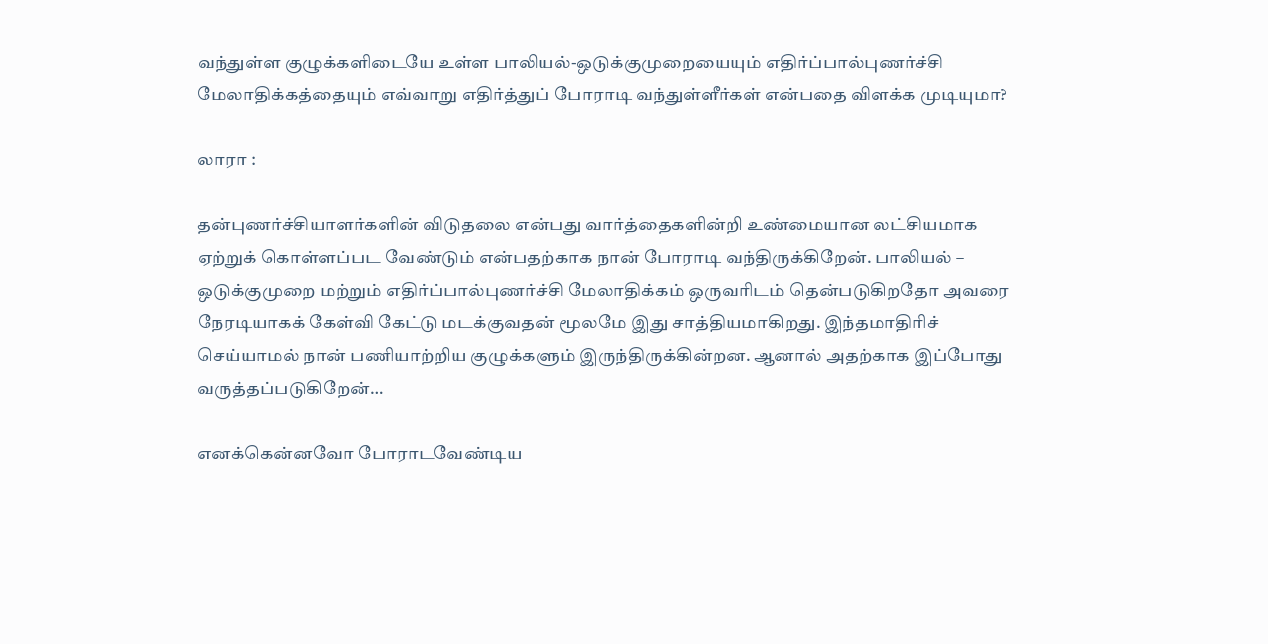வந்துள்ள குழுக்களிடையே உள்ள பாலியல்-ஒடுக்குமுறையையும் எதிர்ப்பால்புணர்ச்சி மேலாதிக்கத்தையும் எவ்வாறு எதிர்த்துப் போராடி வந்துள்ளீர்கள் என்பதை விளக்க முடியுமா?

லாரா :

தன்புணர்ச்சியாளர்களின் விடுதலை என்பது வார்த்தைகளின்றி உண்மையான லட்சியமாக ஏற்றுக் கொள்ளப்பட வேண்டும் என்பதற்காக நான் போராடி வந்திருக்கிறேன். பாலியல் – ஒடுக்குமுறை மற்றும் எதிர்ப்பால்புணர்ச்சி மேலாதிக்கம் ஒருவரிடம் தென்படுகிறதோ அவரை நேரடியாகக் கேள்வி கேட்டு மடக்குவதன் மூலமே இது சாத்தியமாகிறது. இந்தமாதிரிச் செய்யாமல் நான் பணியாற்றிய குழுக்களும் இருந்திருக்கின்றன. ஆனால் அதற்காக இப்போது வருத்தப்படுகிறேன்…

எனக்கென்னவோ போராடவேண்டிய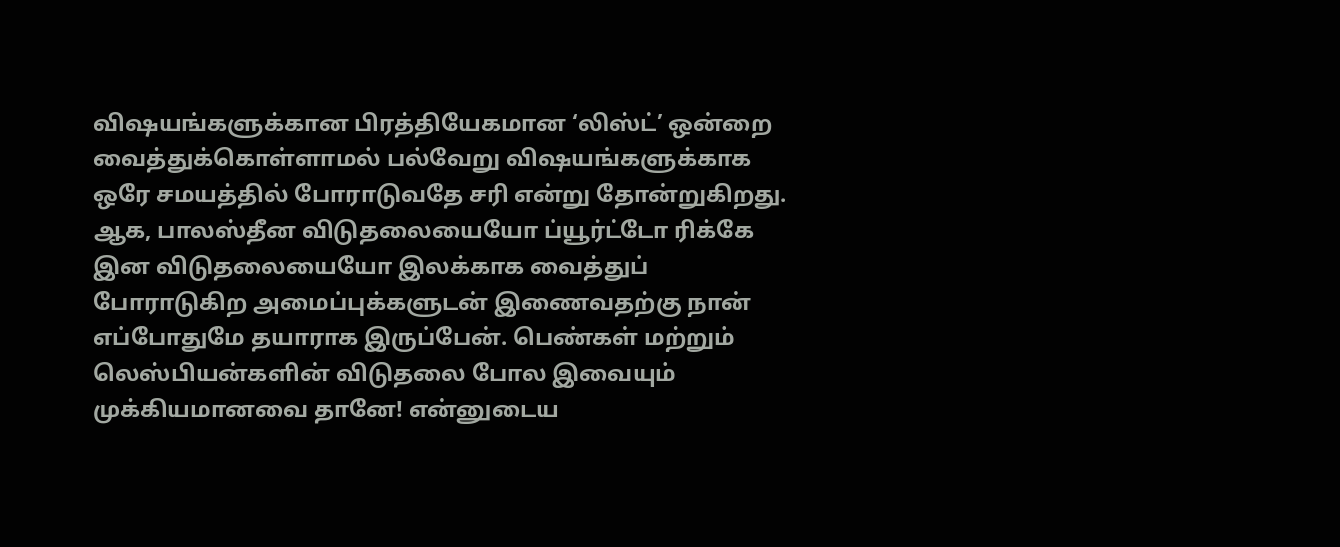விஷயங்களுக்கான பிரத்தியேகமான ‘லிஸ்ட்’ ஒன்றை வைத்துக்கொள்ளாமல் பல்வேறு விஷயங்களுக்காக ஒரே சமயத்தில் போராடுவதே சரி என்று தோன்றுகிறது. ஆக, பாலஸ்தீன விடுதலையையோ ப்யூர்ட்டோ ரிக்கே இன விடுதலையையோ இலக்காக வைத்துப் போராடுகிற அமைப்புக்களுடன் இணைவதற்கு நான் எப்போதுமே தயாராக இருப்பேன். பெண்கள் மற்றும் லெஸ்பியன்களின் விடுதலை போல இவையும் முக்கியமானவை தானே! என்னுடைய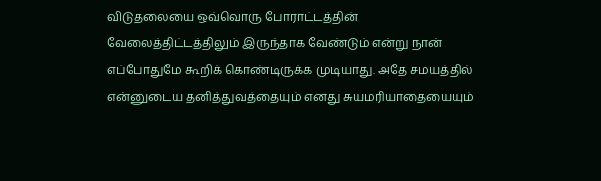விடுதலையை ஒவ்வொரு போராட்டத்தின் வேலைத்திட்டத்திலும் இருந்தாக வேண்டும் என்று நான் எப்போதுமே கூறிக் கொண்டிருக்க முடியாது. அதே சமயத்தில் என்னுடைய தனித்துவத்தையும் எனது சுயமரியாதையையும்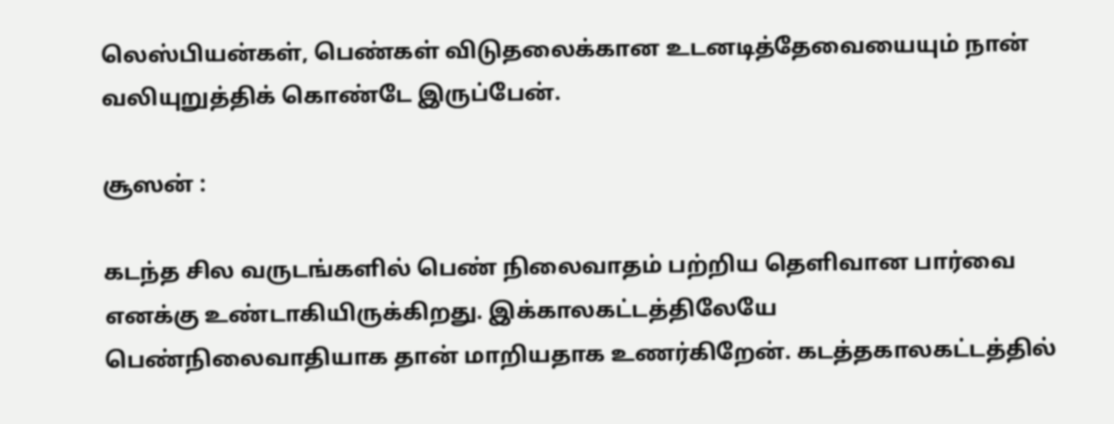லெஸ்பியன்கள், பெண்கள் விடுதலைக்கான உடனடித்தேவையையும் நான் வலியுறுத்திக் கொண்டே இருப்பேன்.

சூஸன் :

கடந்த சில வருடங்களில் பெண் நிலைவாதம் பற்றிய தெளிவான பார்வை எனக்கு உண்டாகியிருக்கிறது. இக்காலகட்டத்திலேயே பெண்நிலைவாதியாக தான் மாறியதாக உணர்கிறேன். கடத்தகாலகட்டத்தில்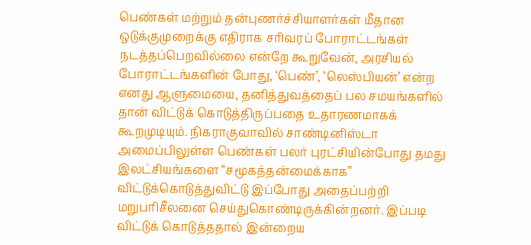பெண்கள் மற்றும் தன்புணர்ச்சியாளர்கள் மீதான ஒடுக்குமுறைக்கு எதிராக சரிவரப் போராட்டங்கள் நடத்தப்பெறவில்லை என்றே கூறுவேன், அரசியல் போராட்டங்களின் போது, ‘பெண்’, ‘லெஸ்பியன்’ என்ற எனது ஆளுமையை, தனித்துவத்தைப் பல சமயங்களில் தான் விட்டுக் கொடுத்திருப்பதை உதாரணமாகக் கூறமுடியும். நிகராகுவாவில் சாண்டினிஸ்டா அமைப்பிலுள்ள பெண்கள் பலர் புரட்சியின்போது தமது இலட்சியங்களை “சமூகத்தன்மைக்காக” விட்டுக்கொடுத்துவிட்டு இப்போது அதைப்பற்றி மறுபரிசீலனை செய்துகொண்டிருக்கின்றனர். இப்படி விட்டுக் கொடுத்ததால் இன்றைய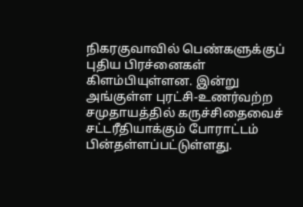நிகரகுவாவில் பெண்களுக்குப் புதிய பிரச்னைகள் கிளம்பியுள்ளன. இன்று அங்குள்ள புரட்சி-உணர்வற்ற சமுதாயத்தில் கருச்சிதைவைச் சட்டரீதியாக்கும் போராட்டம் பின்தள்ளப்பட்டுள்ளது.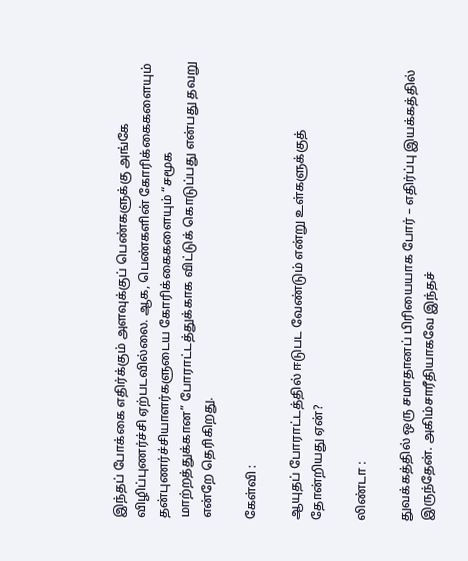இந்தப் போக்கை எதிர்க்கும் அளவுக்குப் பெண்களுக்கு அங்கே விழிப்புணர்ச்சி ஏற்படவில்லை. ஆக, பெண்களின் கோரிக்கைகளையும் தன்புணர்ச்சியாளர்களுடைய கோரிக்கைகளையும் “சமூக மாற்றத்துக்கான” போராட்டத்துக்காக விட்டுக் கொடுப்பது என்பது தவறு என்றே தெரிகிறது.

கேள்வி :

ஆயுதப் போராட்டத்தில் ஈடுபட வேண்டும் என்று உள்களுக்குத் தோன்றியது ஏன்?

லிண்டா :

துவக்கத்தில் ஒரு சமாதானப் பிரியையாக போர் – எதிர்ப்பு இயக்கத்தில் இருந்தேன். அகிம்சாரீதியாகவே இந்தச்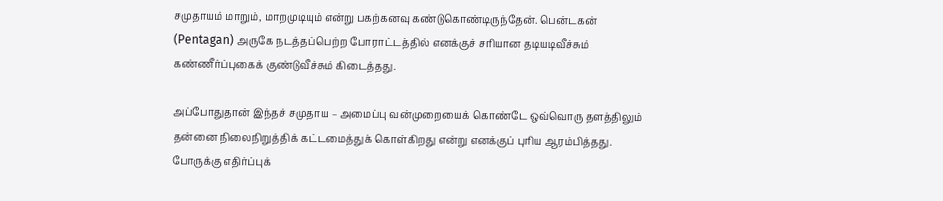சமுதாயம் மாறும், மாறமுடியும் என்று பகற்கனவு கண்டுகொண்டிருந்தேன். பென்டகன் (Pentagan) அருகே நடத்தப்பெற்ற போராட்டத்தில் எனக்குச் சரியான தடியடிவீச்சும் கண்ணீர்ப்புகைக் குண்டுவீச்சும் கிடைத்தது.

அப்போதுதான் இந்தச் சமுதாய – அமைப்பு வன்முறையைக் கொண்டே ஒவ்வொரு தளத்திலும் தன்னை நிலைநிறுத்திக் கட்டமைத்துக் கொள்கிறது என்று எனக்குப் புரிய ஆரம்பித்தது. போருக்கு எதிர்ப்புக்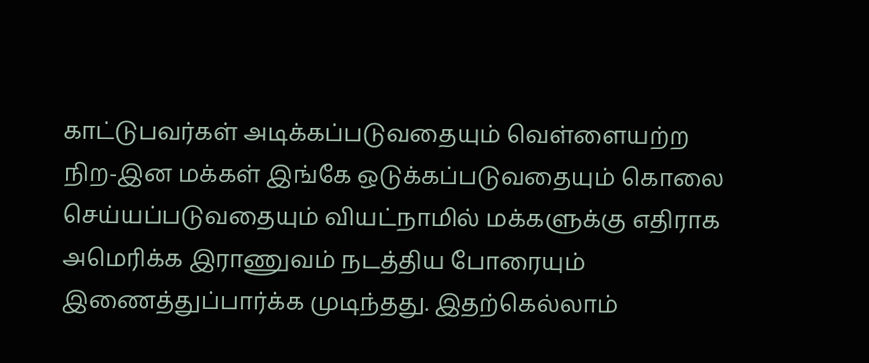காட்டுபவர்கள் அடிக்கப்படுவதையும் வெள்ளையற்ற நிற-இன மக்கள் இங்கே ஒடுக்கப்படுவதையும் கொலை செய்யப்படுவதையும் வியட்நாமில் மக்களுக்கு எதிராக அமெரிக்க இராணுவம் நடத்திய போரையும் இணைத்துப்பார்க்க முடிந்தது. இதற்கெல்லாம்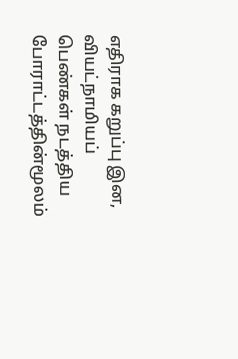எதிராக கறுப்பு இன, வியட்நாமியப் பெண்கள் நடத்திய போராட்டத்தின்மூலம்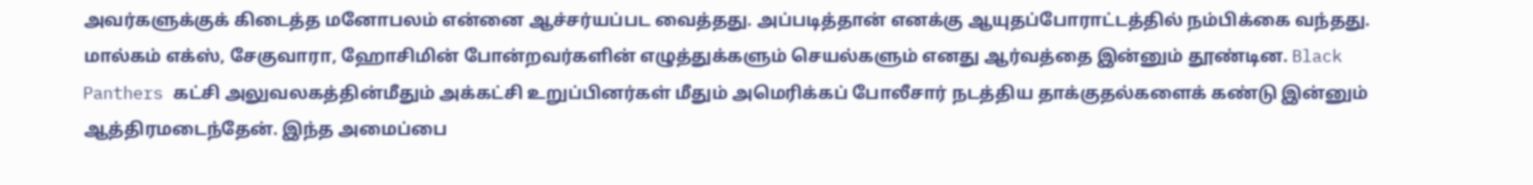அவர்களுக்குக் கிடைத்த மனோபலம் என்னை ஆச்சர்யப்பட வைத்தது. அப்படித்தான் எனக்கு ஆயுதப்போராட்டத்தில் நம்பிக்கை வந்தது. மால்கம் எக்ஸ், சேகுவாரா, ஹோசிமின் போன்றவர்களின் எழுத்துக்களும் செயல்களும் எனது ஆர்வத்தை இன்னும் தூண்டின. Black Panthers கட்சி அலுவலகத்தின்மீதும் அக்கட்சி உறுப்பினர்கள் மீதும் அமெரிக்கப் போலீசார் நடத்திய தாக்குதல்களைக் கண்டு இன்னும் ஆத்திரமடைந்தேன். இந்த அமைப்பை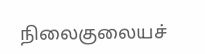நிலைகுலையச்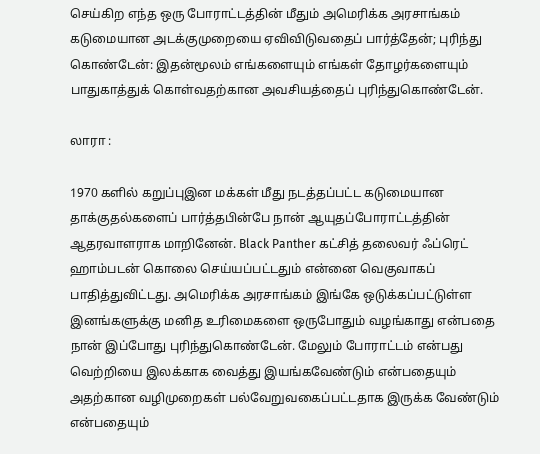செய்கிற எந்த ஒரு போராட்டத்தின் மீதும் அமெரிக்க அரசாங்கம் கடுமையான அடக்குமுறையை ஏவிவிடுவதைப் பார்த்தேன்; புரிந்து கொண்டேன்: இதன்மூலம் எங்களையும் எங்கள் தோழர்களையும் பாதுகாத்துக் கொள்வதற்கான அவசியத்தைப் புரிந்துகொண்டேன்.

லாரா :

1970 களில் கறுப்புஇன மக்கள் மீது நடத்தப்பட்ட கடுமையான தாக்குதல்களைப் பார்த்தபின்பே நான் ஆயுதப்போராட்டத்தின் ஆதரவாளராக மாறினேன். Black Panther கட்சித் தலைவர் ஃப்ரெட் ஹாம்படன் கொலை செய்யப்பட்டதும் என்னை வெகுவாகப் பாதித்துவிட்டது. அமெரிக்க அரசாங்கம் இங்கே ஒடுக்கப்பட்டுள்ள இனங்களுக்கு மனித உரிமைகளை ஒருபோதும் வழங்காது என்பதை நான் இப்போது புரிந்துகொண்டேன். மேலும் போராட்டம் என்பது வெற்றியை இலக்காக வைத்து இயங்கவேண்டும் என்பதையும் அதற்கான வழிமுறைகள் பல்வேறுவகைப்பட்டதாக இருக்க வேண்டும் என்பதையும்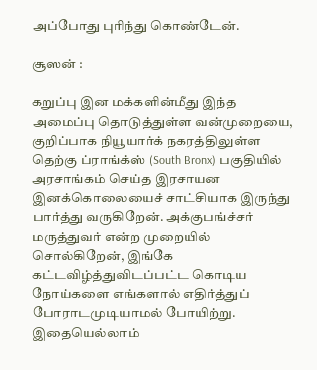அப்போது புரிந்து கொண்டேன்.

சூஸன் :

கறுப்பு இன மக்களின்மீது இந்த அமைப்பு தொடுத்துள்ள வன்முறையை, குறிப்பாக நியூயார்க் நகரத்திலுள்ள தெற்கு ப்ராங்க்ஸ் (South Bronx) பகுதியில் அரசாங்கம் செய்த இரசாயன இனக்கொலையைச் சாட்சியாக இருந்து பார்த்து வருகிறேன். அக்குபங்ச்சர் மருத்துவர் என்ற முறையில் சொல்கிறேன், இங்கே கட்டவிழ்த்துவிடப்பட்ட கொடிய நோய்களை எங்களால் எதிர்த்துப் போராடமுடியாமல் போயிற்று. இதையெல்லாம்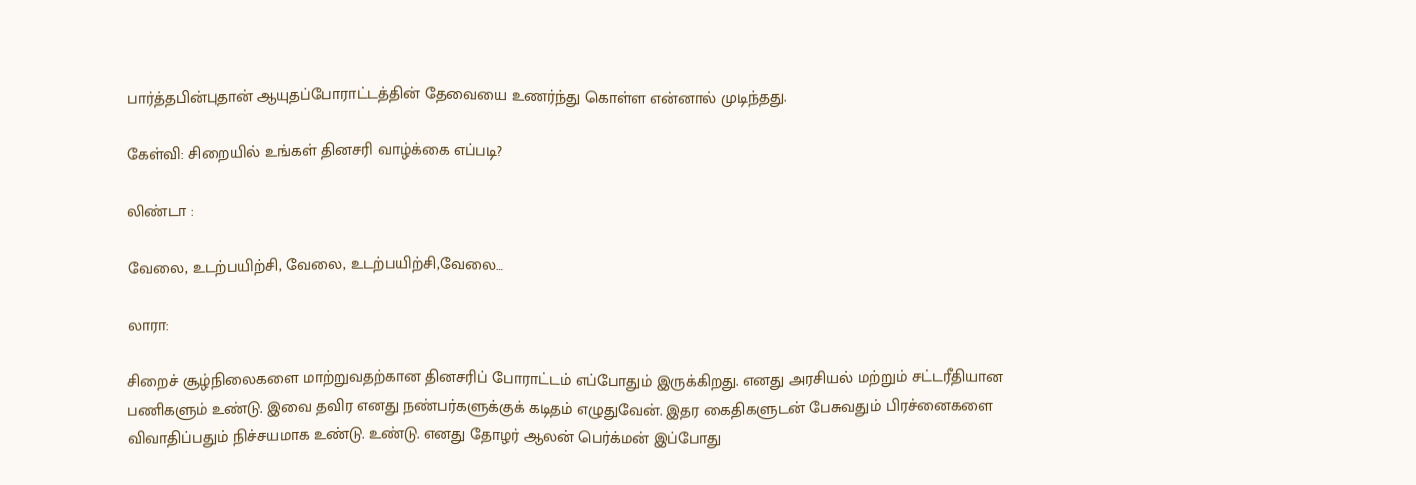பார்த்தபின்புதான் ஆயுதப்போராட்டத்தின் தேவையை உணர்ந்து கொள்ள என்னால் முடிந்தது.

கேள்வி: சிறையில் உங்கள் தினசரி வாழ்க்கை எப்படி?

லிண்டா :

வேலை, உடற்பயிற்சி, வேலை, உடற்பயிற்சி,வேலை…

லாரா:

சிறைச் சூழ்நிலைகளை மாற்றுவதற்கான தினசரிப் போராட்டம் எப்போதும் இருக்கிறது. எனது அரசியல் மற்றும் சட்டரீதியான பணிகளும் உண்டு. இவை தவிர எனது நண்பர்களுக்குக் கடிதம் எழுதுவேன். இதர கைதிகளுடன் பேசுவதும் பிரச்னைகளை விவாதிப்பதும் நிச்சயமாக உண்டு. உண்டு. எனது தோழர் ஆலன் பெர்க்மன் இப்போது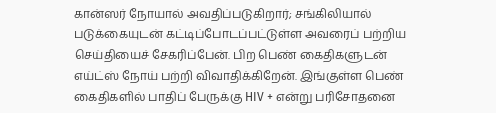கான்ஸர் நோயால் அவதிப்படுகிறார்; சங்கிலியால் படுக்கையுடன் கட்டிப்போடப்பட்டுள்ள அவரைப் பற்றிய செய்தியைச் சேகரிப்பேன். பிற பெண் கைதிகளுடன் எய்ட்ஸ் நோய் பற்றி விவாதிக்கிறேன். இங்குள்ள பெண் கைதிகளில் பாதிப் பேருக்கு HIV + என்று பரிசோதனை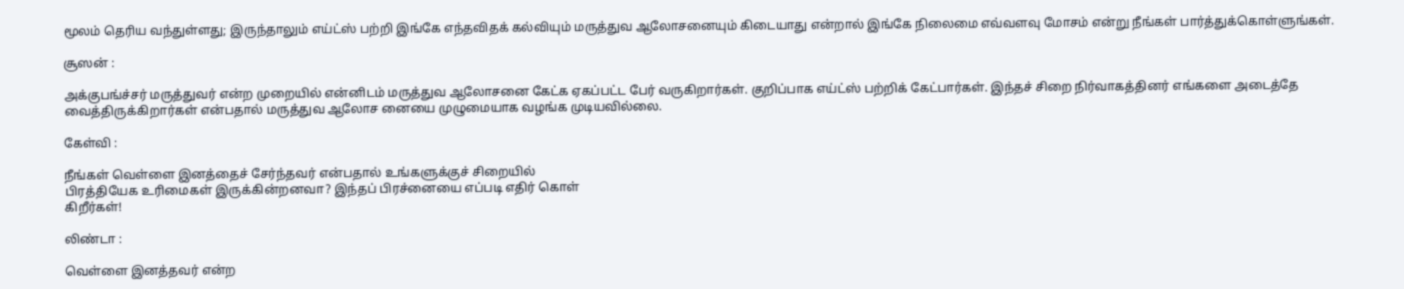மூலம் தெரிய வந்துள்ளது; இருந்தாலும் எய்ட்ஸ் பற்றி இங்கே எந்தவிதக் கல்வியும் மருத்துவ ஆலோசனையும் கிடையாது என்றால் இங்கே நிலைமை எவ்வளவு மோசம் என்று நீங்கள் பார்த்துக்கொள்ளுங்கள்.

சூஸன் :

அக்குபங்ச்சர் மருத்துவர் என்ற முறையில் என்னிடம் மருத்துவ ஆலோசனை கேட்க ஏகப்பட்ட பேர் வருகிறார்கள். குறிப்பாக எய்ட்ஸ் பற்றிக் கேட்பார்கள். இந்தச் சிறை நிர்வாகத்தினர் எங்களை அடைத்தே வைத்திருக்கிறார்கள் என்பதால் மருத்துவ ஆலோச னையை முழுமையாக வழங்க முடியவில்லை.

கேள்வி :

நீங்கள் வெள்ளை இனத்தைச் சேர்ந்தவர் என்பதால் உங்களுக்குச் சிறையில்
பிரத்தியேக உரிமைகள் இருக்கின்றனவா? இந்தப் பிரச்னையை எப்படி எதிர் கொள்
கிறீர்கள்!

லிண்டா :

வெள்ளை இனத்தவர் என்ற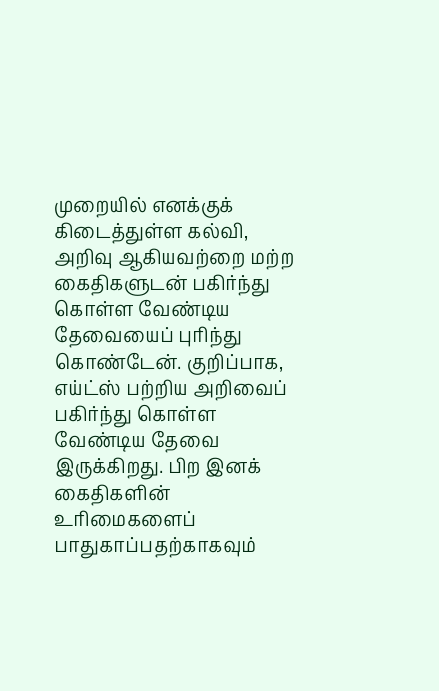முறையில் எனக்குக் கிடைத்துள்ள கல்வி, அறிவு ஆகியவற்றை மற்ற கைதிகளுடன் பகிர்ந்து கொள்ள வேண்டிய தேவையைப் புரிந்து கொண்டேன். குறிப்பாக, எய்ட்ஸ் பற்றிய அறிவைப் பகிர்ந்து கொள்ள வேண்டிய தேவை இருக்கிறது. பிற இனக் கைதிகளின் உரிமைகளைப் பாதுகாப்பதற்காகவும்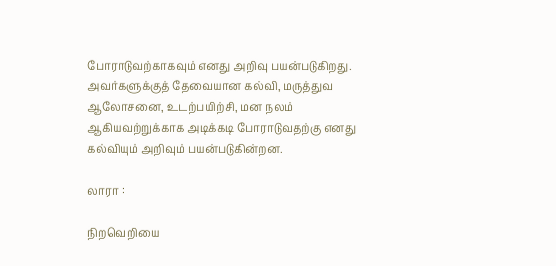போராடுவற்காகவும் எனது அறிவு பயன்படுகிறது. அவர்களுக்குத் தேவையான கல்வி, மருத்துவ ஆலோசனை, உடற்பயிற்சி, மன நலம் ஆகியவற்றுக்காக அடிக்கடி போராடுவதற்கு எனது கல்வியும் அறிவும் பயன்படுகின்றன.

லாரா :

நிறவெறியை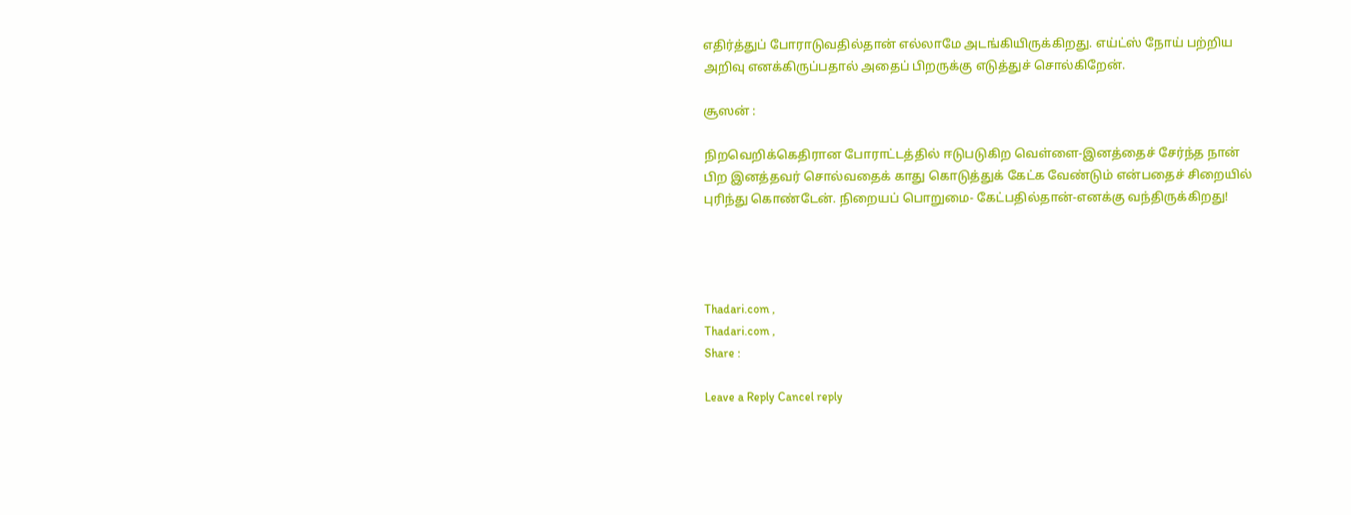எதிர்த்துப் போராடுவதில்தான் எல்லாமே அடங்கியிருக்கிறது. எய்ட்ஸ் நோய் பற்றிய அறிவு எனக்கிருப்பதால் அதைப் பிறருக்கு எடுத்துச் சொல்கிறேன்.

சூஸன் :

நிறவெறிக்கெதிரான போராட்டத்தில் ஈடுபடுகிற வெள்ளை-இனத்தைச் சேர்ந்த நான் பிற இனத்தவர் சொல்வதைக் காது கொடுத்துக் கேட்க வேண்டும் என்பதைச் சிறையில் புரிந்து கொண்டேன். நிறையப் பொறுமை- கேட்பதில்தான்-எனக்கு வந்திருக்கிறது!




Thadari.com ,
Thadari.com ,
Share :

Leave a Reply Cancel reply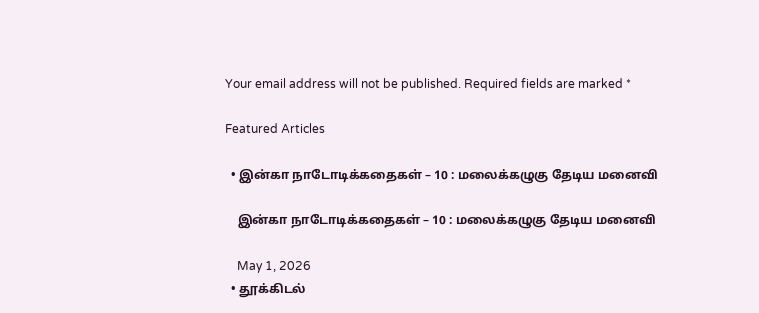Your email address will not be published. Required fields are marked *

Featured Articles

  • இன்கா நாடோடிக்கதைகள் – 10 : மலைக்கழுகு தேடிய மனைவி

    இன்கா நாடோடிக்கதைகள் – 10 : மலைக்கழுகு தேடிய மனைவி

    May 1, 2026
  • தூக்கிடல்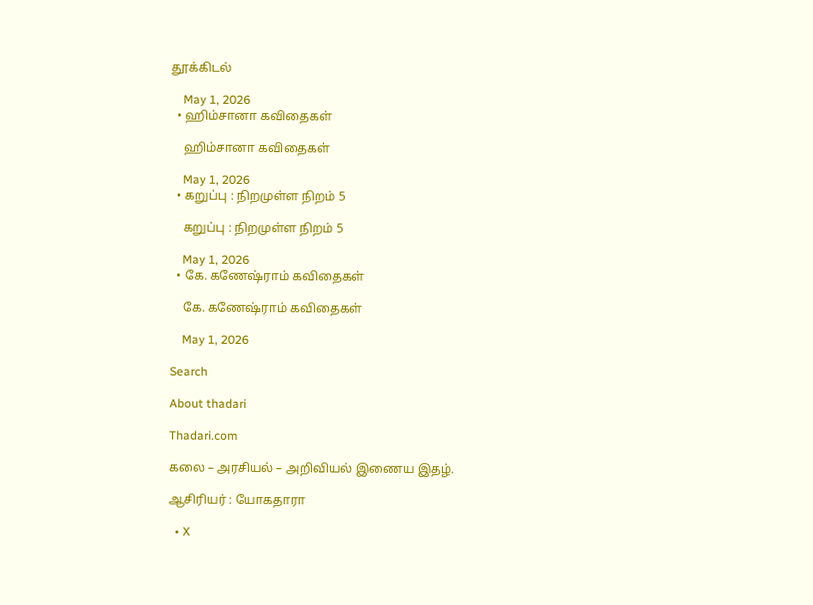தூக்கிடல்

    May 1, 2026
  • ஹிம்சானா கவிதைகள்

    ஹிம்சானா கவிதைகள்

    May 1, 2026
  • கறுப்பு : நிறமுள்ள நிறம் 5

    கறுப்பு : நிறமுள்ள நிறம் 5

    May 1, 2026
  • கே. கணேஷ்ராம் கவிதைகள்

    கே. கணேஷ்ராம் கவிதைகள்

    May 1, 2026

Search

About thadari

Thadari.com

கலை – அரசியல் – அறிவியல் இணைய இதழ்.

ஆசிரியர் : யோகதாரா

  • X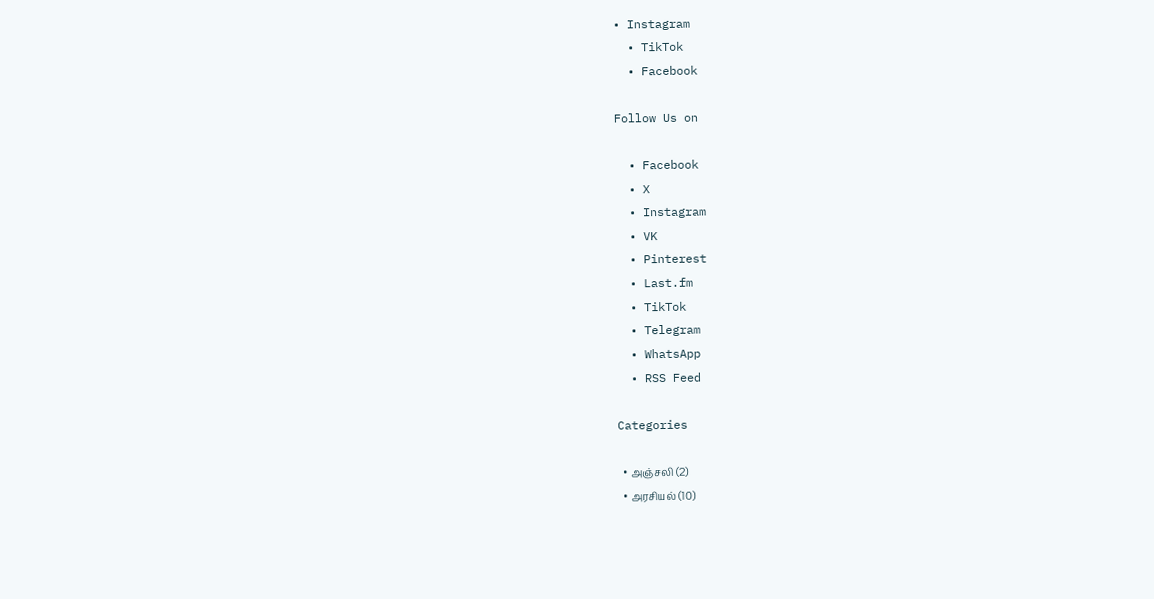• Instagram
  • TikTok
  • Facebook

Follow Us on

  • Facebook
  • X
  • Instagram
  • VK
  • Pinterest
  • Last.fm
  • TikTok
  • Telegram
  • WhatsApp
  • RSS Feed

Categories

  • அஞ்சலி (2)
  • அரசியல் (10)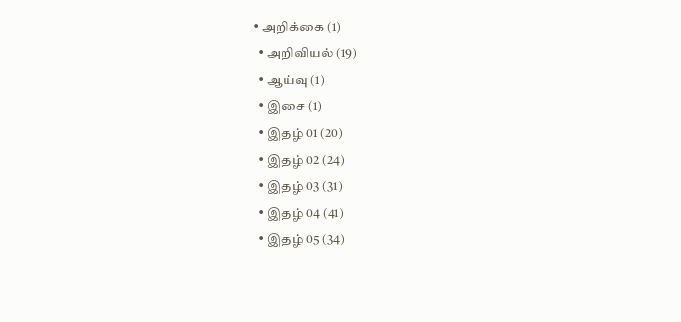• அறிக்கை (1)
  • அறிவியல் (19)
  • ஆய்வு (1)
  • இசை (1)
  • இதழ் 01 (20)
  • இதழ் 02 (24)
  • இதழ் 03 (31)
  • இதழ் 04 (41)
  • இதழ் 05 (34)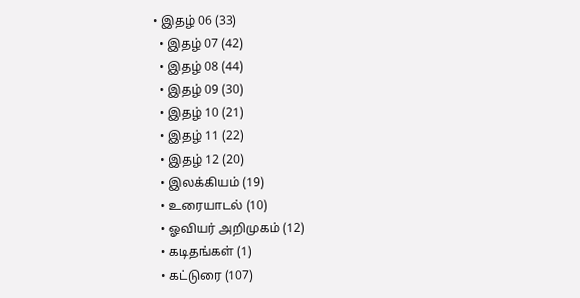• இதழ் 06 (33)
  • இதழ் 07 (42)
  • இதழ் 08 (44)
  • இதழ் 09 (30)
  • இதழ் 10 (21)
  • இதழ் 11 (22)
  • இதழ் 12 (20)
  • இலக்கியம் (19)
  • உரையாடல் (10)
  • ஓவியர் அறிமுகம் (12)
  • கடிதங்கள் (1)
  • கட்டுரை (107)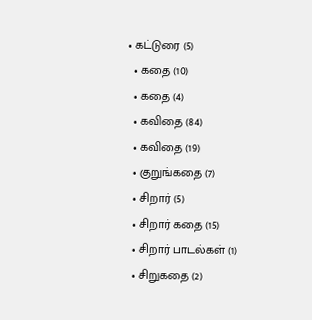• கட்டுரை (5)
  • கதை (10)
  • கதை (4)
  • கவிதை (84)
  • கவிதை (19)
  • குறுங்கதை (7)
  • சிறார் (5)
  • சிறார் கதை (15)
  • சிறார் பாடல்கள் (1)
  • சிறுகதை (2)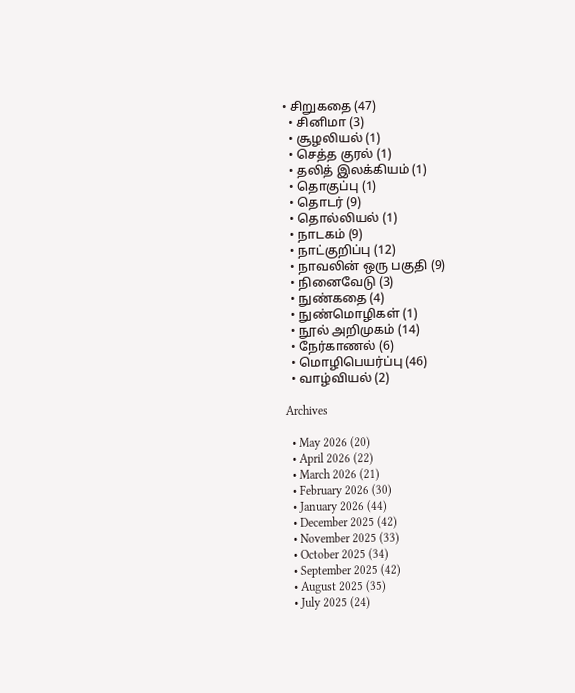• சிறுகதை (47)
  • சினிமா (3)
  • சூழலியல் (1)
  • செத்த குரல் (1)
  • தலித் இலக்கியம் (1)
  • தொகுப்பு (1)
  • தொடர் (9)
  • தொல்லியல் (1)
  • நாடகம் (9)
  • நாட்குறிப்பு (12)
  • நாவலின் ஒரு பகுதி (9)
  • நினைவேடு (3)
  • நுண்கதை (4)
  • நுண்மொழிகள் (1)
  • நூல் அறிமுகம் (14)
  • நேர்காணல் (6)
  • மொழிபெயர்ப்பு (46)
  • வாழ்வியல் (2)

Archives

  • May 2026 (20)
  • April 2026 (22)
  • March 2026 (21)
  • February 2026 (30)
  • January 2026 (44)
  • December 2025 (42)
  • November 2025 (33)
  • October 2025 (34)
  • September 2025 (42)
  • August 2025 (35)
  • July 2025 (24)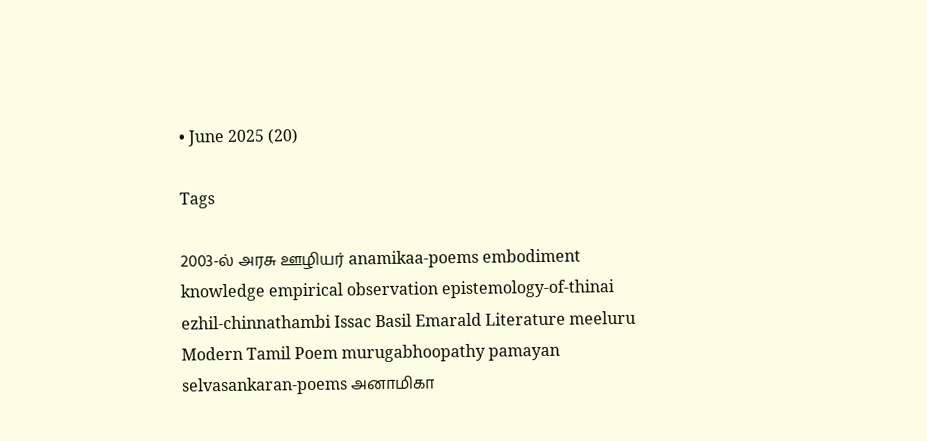• June 2025 (20)

Tags

2003-ல் அரசு ஊழியர் anamikaa-poems embodiment knowledge empirical observation epistemology-of-thinai ezhil-chinnathambi Issac Basil Emarald Literature meeluru Modern Tamil Poem murugabhoopathy pamayan selvasankaran-poems அனாமிகா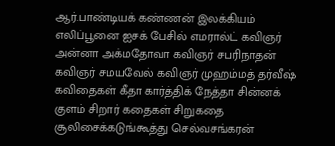ஆர்.பாண்டியக் கண்ணன் இலக்கியம் எலிப்பூனை ஐசக் பேசில் எமரால்ட் கவிஞர் அன்னா அக்மதோவா கவிஞர் சபரிநாதன் கவிஞர் சமயவேல் கவிஞர் முஹம்மத் தர்வீஷ் கவிதைகள் கீதா கார்த்திக் நேத்தா சின்னக் குளம் சிறார் கதைகள் சிறுகதை சூலிசைக்கடுங்கூத்து செல்வசங்கரன்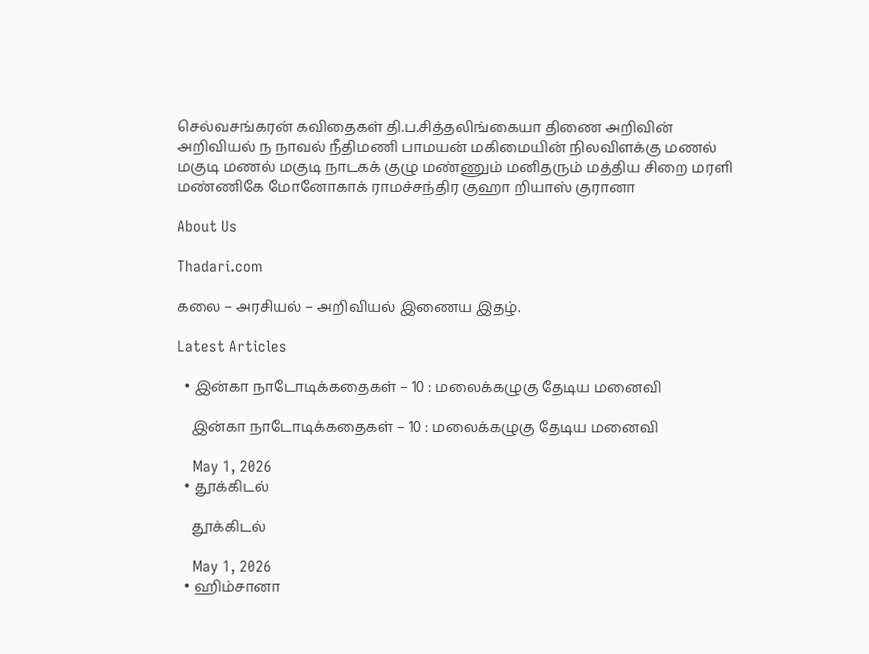செல்வசங்கரன் கவிதைகள் தி.ப.சித்தலிங்கையா திணை அறிவின் அறிவியல் ந நாவல் நீதிமணி பாமயன் மகிமையின் நிலவிளக்கு மணல் மகுடி மணல் மகுடி நாடகக் குழு மண்ணும் மனிதரும் மத்திய சிறை மரளி மண்ணிகே மோனோகாக் ராமச்சந்திர குஹா றியாஸ் குரானா

About Us

Thadari.com

கலை – அரசியல் – அறிவியல் இணைய இதழ்.

Latest Articles

  • இன்கா நாடோடிக்கதைகள் – 10 : மலைக்கழுகு தேடிய மனைவி

    இன்கா நாடோடிக்கதைகள் – 10 : மலைக்கழுகு தேடிய மனைவி

    May 1, 2026
  • தூக்கிடல்

    தூக்கிடல்

    May 1, 2026
  • ஹிம்சானா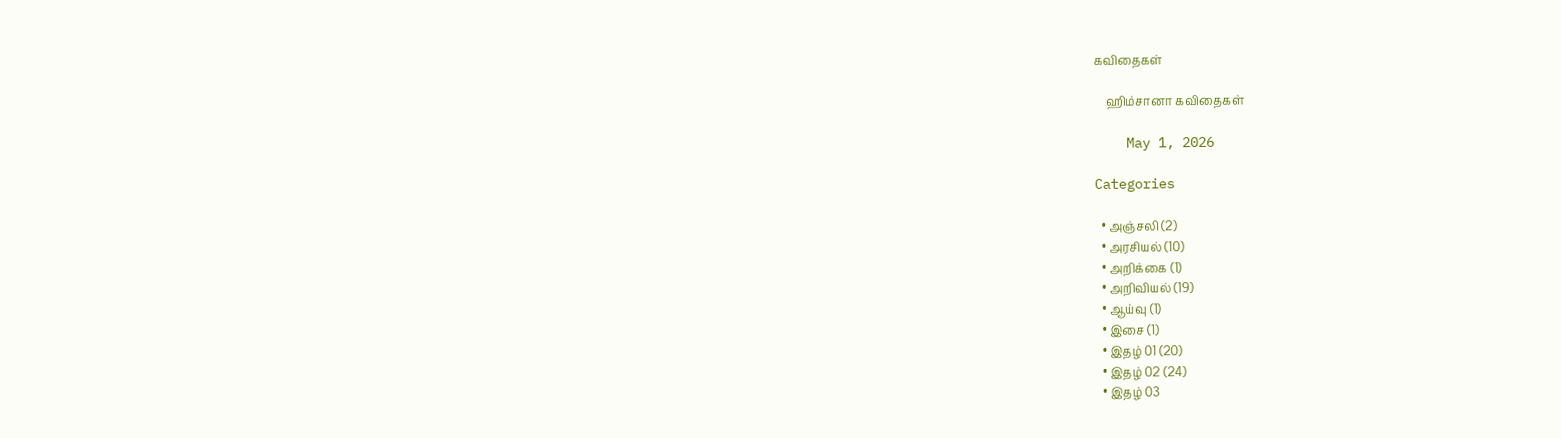கவிதைகள்

    ஹிம்சானா கவிதைகள்

    May 1, 2026

Categories

  • அஞ்சலி (2)
  • அரசியல் (10)
  • அறிக்கை (1)
  • அறிவியல் (19)
  • ஆய்வு (1)
  • இசை (1)
  • இதழ் 01 (20)
  • இதழ் 02 (24)
  • இதழ் 03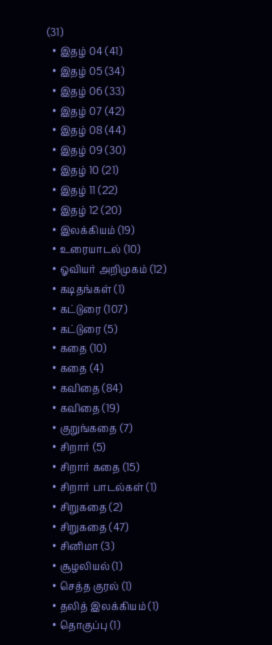(31)
  • இதழ் 04 (41)
  • இதழ் 05 (34)
  • இதழ் 06 (33)
  • இதழ் 07 (42)
  • இதழ் 08 (44)
  • இதழ் 09 (30)
  • இதழ் 10 (21)
  • இதழ் 11 (22)
  • இதழ் 12 (20)
  • இலக்கியம் (19)
  • உரையாடல் (10)
  • ஓவியர் அறிமுகம் (12)
  • கடிதங்கள் (1)
  • கட்டுரை (107)
  • கட்டுரை (5)
  • கதை (10)
  • கதை (4)
  • கவிதை (84)
  • கவிதை (19)
  • குறுங்கதை (7)
  • சிறார் (5)
  • சிறார் கதை (15)
  • சிறார் பாடல்கள் (1)
  • சிறுகதை (2)
  • சிறுகதை (47)
  • சினிமா (3)
  • சூழலியல் (1)
  • செத்த குரல் (1)
  • தலித் இலக்கியம் (1)
  • தொகுப்பு (1)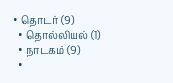• தொடர் (9)
  • தொல்லியல் (1)
  • நாடகம் (9)
  •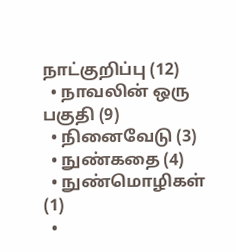நாட்குறிப்பு (12)
  • நாவலின் ஒரு பகுதி (9)
  • நினைவேடு (3)
  • நுண்கதை (4)
  • நுண்மொழிகள் (1)
  •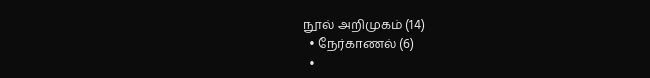நூல் அறிமுகம் (14)
  • நேர்காணல் (6)
  •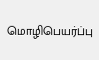மொழிபெயர்ப்பு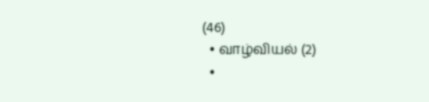(46)
  • வாழ்வியல் (2)
  •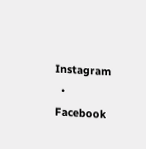Instagram
  • Facebook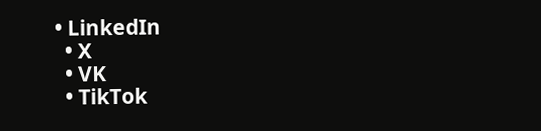• LinkedIn
  • X
  • VK
  • TikTok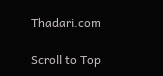Thadari.com

Scroll to Top